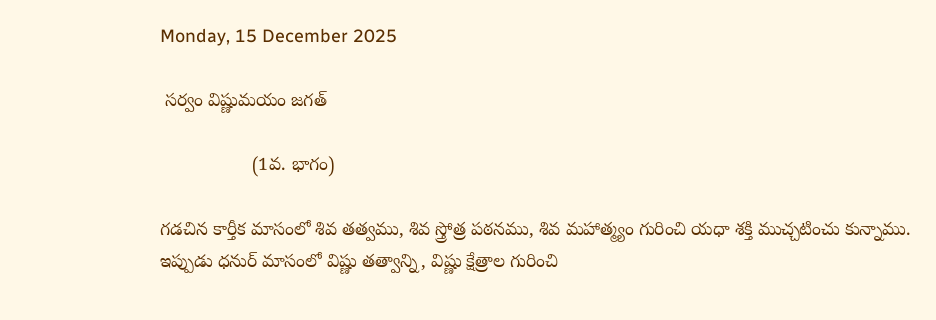Monday, 15 December 2025

 సర్వం విష్ణుమయం జగత్

                  (1వ. భాగం)

గడచిన కార్తీక మాసంలో శివ తత్వము, శివ స్త్రోత్ర పఠనము, శివ మహాత్మ్యం గురించి యధా శక్తి ముచ్చటించు కున్నాము. ఇప్పుడు ధనుర్ మాసంలో విష్ణు తత్వాన్ని, విష్ణు క్షేత్రాల గురించి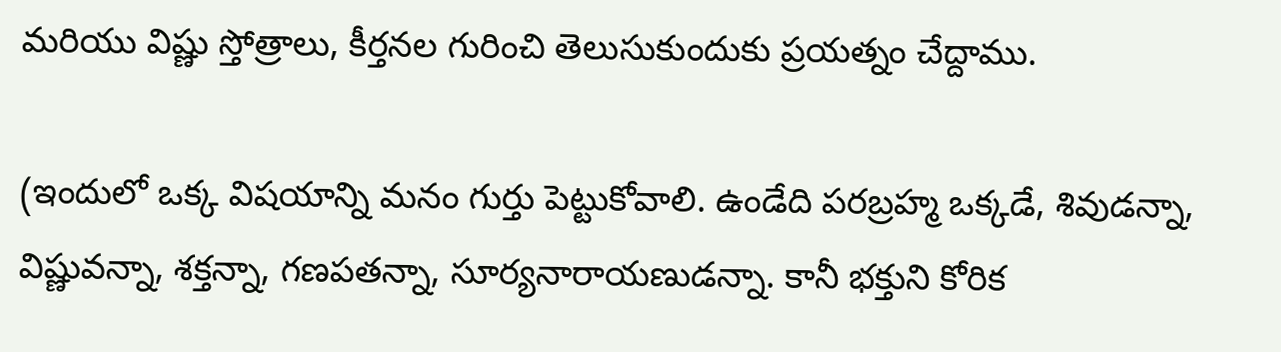మరియు విష్ణు స్తోత్రాలు, కీర్తనల గురించి తెలుసుకుందుకు ప్రయత్నం చేద్దాము.

(ఇందులో ఒక్క విషయాన్ని మనం గుర్తు పెట్టుకోవాలి. ఉండేది పరబ్రహ్మ ఒక్కడే, శివుడన్నా, విష్ణువన్నా, శక్తన్నా, గణపతన్నా, సూర్యనారాయణుడన్నా. కానీ భక్తుని కోరిక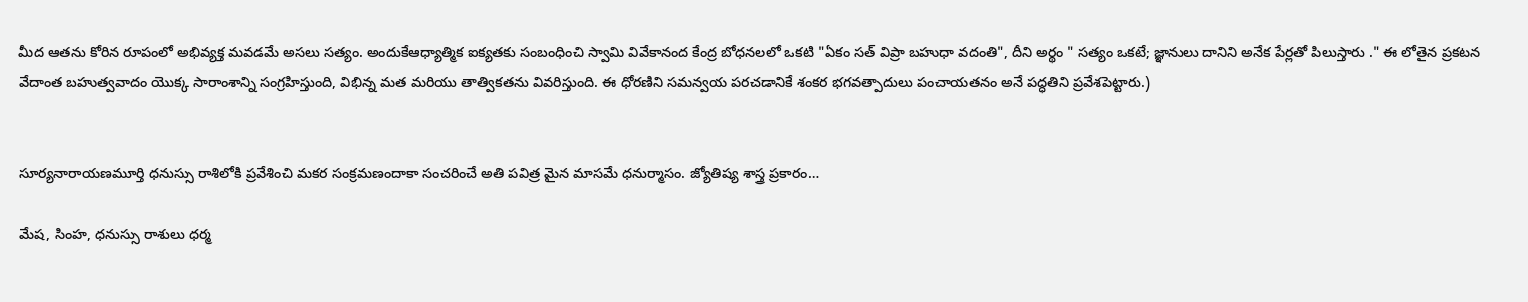మీద ఆతను కోరిన రూపంలో అభివ్యక్త మవడమే అసలు సత్యం. అందుకేఆధ్యాత్మిక ఐక్యతకు సంబంధించి స్వామి వివేకానంద కేంద్ర బోధనలలో ఒకటి "ఏకం సత్ విప్రా బహుధా వదంతి", దీని అర్థం " సత్యం ఒకటే; జ్ఞానులు దానిని అనేక పేర్లతో పిలుస్తారు ." ఈ లోతైన ప్రకటన వేదాంత బహుత్వవాదం యొక్క సారాంశాన్ని సంగ్రహిస్తుంది, విభిన్న మత మరియు తాత్వికతను వివరిస్తుంది. ఈ ధోరణిని సమన్వయ పరచడానికే శంకర భగవత్పాదులు పంచాయతనం అనే పద్ధతిని ప్రవేశపెట్టారు.)


సూర్యనారాయణమూర్తి ధనుస్సు రాశిలోకి ప్రవేశించి మకర సంక్రమణందాకా సంచరించే అతి పవిత్ర మైన మాసమే ధనుర్మాసం. జ్యోతిష్య శాస్త్ర ప్రకారం…

మేష, సింహ, ధనుస్సు రాశులు ధర్మ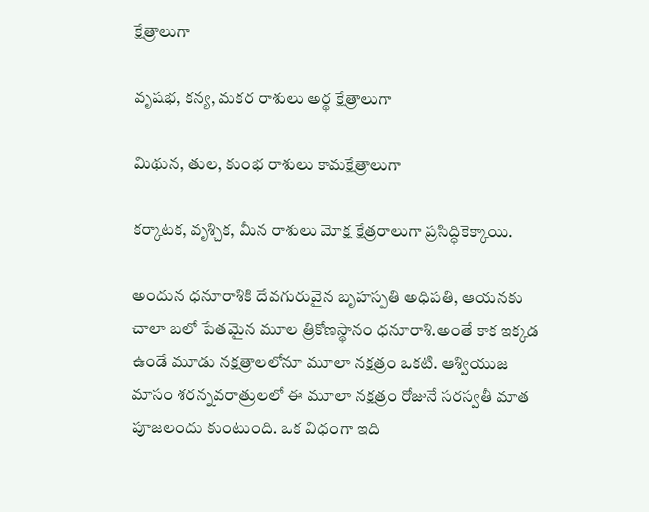క్షేత్రాలుగా

వృషభ, కన్య, మకర రాశులు అర్థ క్షేత్రాలుగా

మిథున, తుల, కుంభ రాశులు కామక్షేత్రాలుగా

కర్కాటక, వృశ్చిక, మీన రాశులు మోక్ష క్షేత్రరాలుగా ప్రసిద్ధికెక్కాయి.

అందున ధనూరాశికి దేవగురువైన బృహస్పతి అధిపతి, ఆయనకు చాలా బలో పేతమైన మూల త్రికోణస్థానం ధనూరాశి.అంతే కాక ఇక్కడ ఉండే మూడు నక్షత్రాలలోనూ మూలా నక్షత్రం ఒకటి. ఆశ్వియుజ మాసం శరన్నవరాత్రులలో ఈ మూలా నక్షత్రం రోజునే సరస్వతీ మాత పూజలందు కుంటుంది. ఒక విధంగా ఇది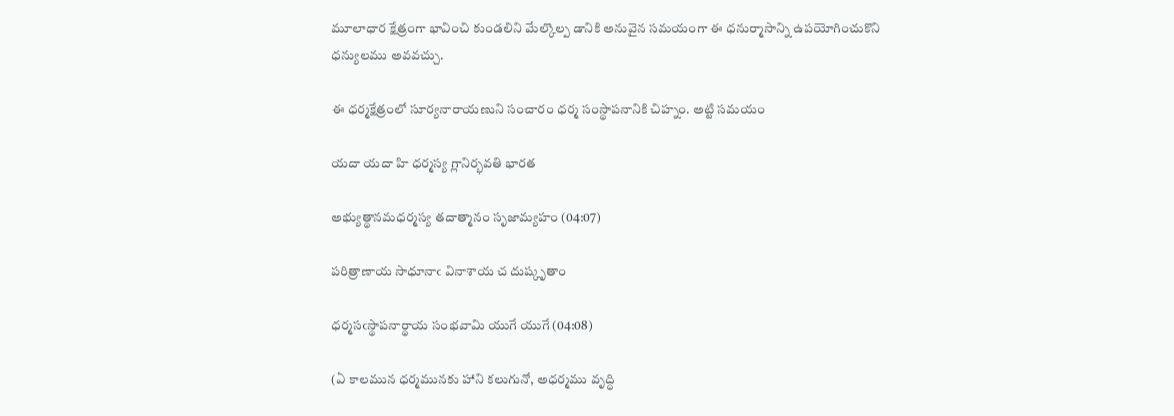మూలాధార క్షేత్రంగా భావించి కుండలిని మేల్కొల్ప డానికి అనువైన సమయంగా ఈ ధనుర్మాసాన్ని ఉపయోగించుకొని ధన్యులము అవవచ్చు.

ఈ ధర్మక్షేత్రంలో సూర్యనారాయణుని సంచారం ధర్మ సంస్థాపనానికి చిహ్నం. అట్టి సమయం

యదా యదా హి ధర్మస్య గ్లానిర్భవతి భారత

అభ్యుత్థానమధర్మస్య తదాత్మానం సృజామ్యహం (04:07)

పరిత్రాణాయ సాధూనాఁ వినాశాయ చ దుష్కృతాం

ధర్మసఁస్థాపనార్థాయ సంభవామి యుగే యుగే (04:08)

(ఏ కాలమున ధర్మమునకు హాని కలుగునో, అధర్మము వృద్ధి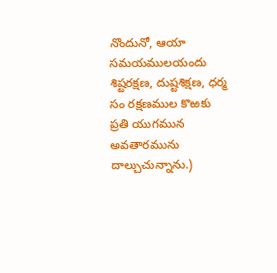నొందునో, ఆయా సమయములయందు శిష్టరక్షణ, దుష్టశిక్షణ, ధర్మ సం రక్షణముల కొఱకు ప్రతి యుగమున అవతారమును దాల్చుచున్నాను.)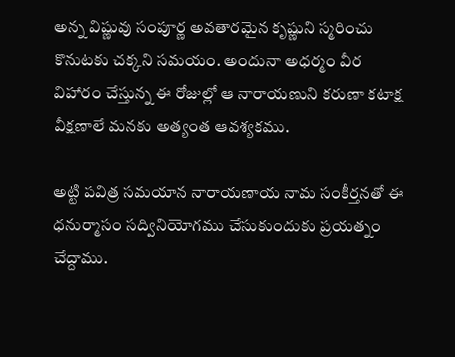అన్న విష్ణువు సంపూర్ణ అవతారమైన కృష్ణుని స్మరించు కొనుటకు చక్కని సమయం. అందునా అధర్మం వీర విహారం చేస్తున్న ఈ రోజుల్లో ఆ నారాయణుని కరుణా కటాక్ష వీక్షణాలే మనకు అత్యంత ఆవశ్యకము.

అట్టి పవిత్ర సమయాన నారాయణాయ నామ సంకీర్తనతో ఈ ధనుర్మాసం సద్వినియోగము చేసుకుందుకు ప్రయత్నం చేద్దాము.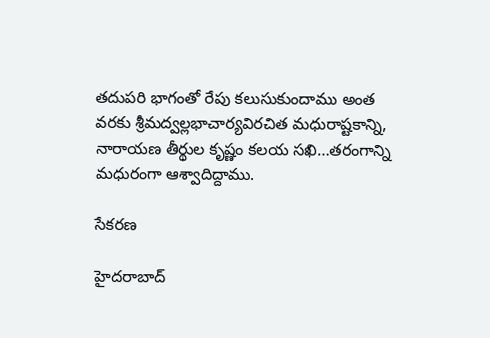తదుపరి భాగంతో రేపు కలుసుకుందాము అంత వరకు శ్రీమద్వల్లభాచార్యవిరచిత మధురాష్టకాన్ని, నారాయణ తీర్థుల కృష్ణం కలయ సఖి…తరంగాన్ని మధురంగా ఆశ్వాదిద్దాము.

సేకరణ

హైదరాబాద్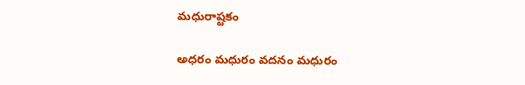మధురాష్టకం

అధరం మధురం వదనం మధురం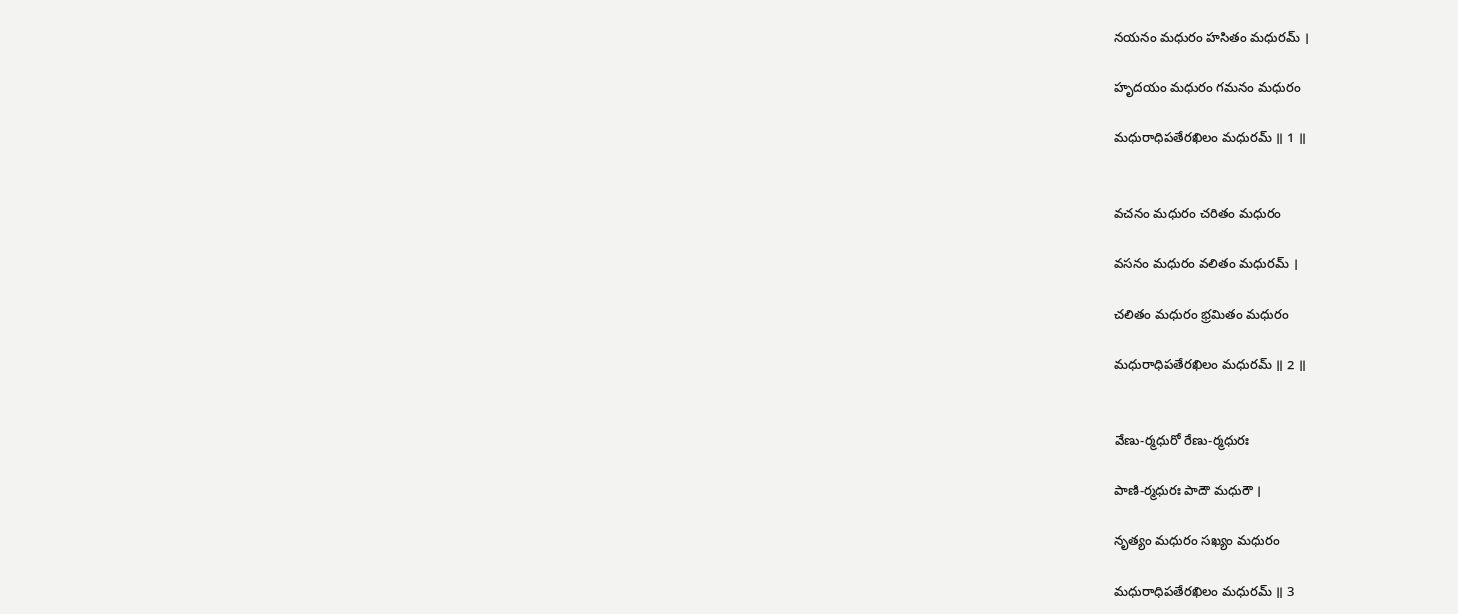నయనం మధురం హసితం మధురమ్ ।

హృదయం మధురం గమనం మధురం

మధురాధిపతేరఖిలం మధురమ్ ॥ 1 ॥


వచనం మధురం చరితం మధురం

వసనం మధురం వలితం మధురమ్ ।

చలితం మధురం భ్రమితం మధురం

మధురాధిపతేరఖిలం మధురమ్ ॥ 2 ॥


వేణు-ర్మధురో రేణు-ర్మధురః

పాణి-ర్మధురః పాదౌ మధురౌ ।

నృత్యం మధురం సఖ్యం మధురం

మధురాధిపతేరఖిలం మధురమ్ ॥ 3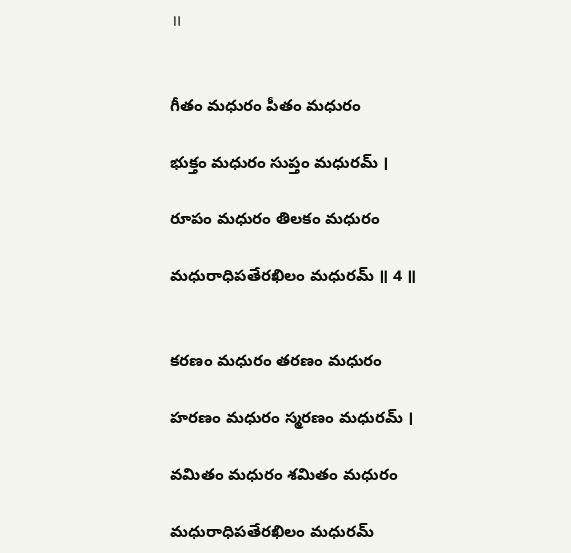॥


గీతం మధురం పీతం మధురం

భుక్తం మధురం సుప్తం మధురమ్ ।

రూపం మధురం తిలకం మధురం

మధురాధిపతేరఖిలం మధురమ్ ॥ 4 ॥


కరణం మధురం తరణం మధురం

హరణం మధురం స్మరణం మధురమ్ ।

వమితం మధురం శమితం మధురం

మధురాధిపతేరఖిలం మధురమ్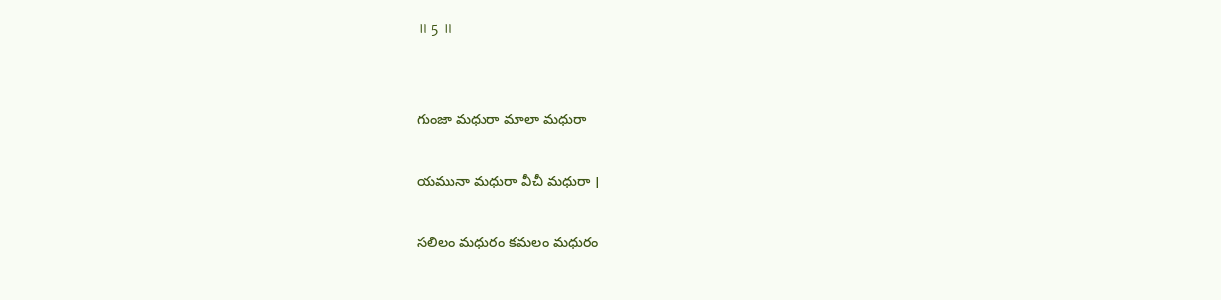॥ 5 ॥


గుంజా మధురా మాలా మధురా

యమునా మధురా వీచీ మధురా ।

సలిలం మధురం కమలం మధురం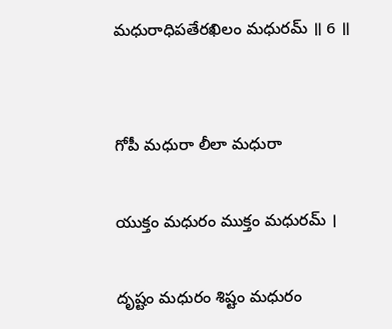మధురాధిపతేరఖిలం మధురమ్ ॥ 6 ॥


గోపీ మధురా లీలా మధురా

యుక్తం మధురం ముక్తం మధురమ్ ।

దృష్టం మధురం శిష్టం మధురం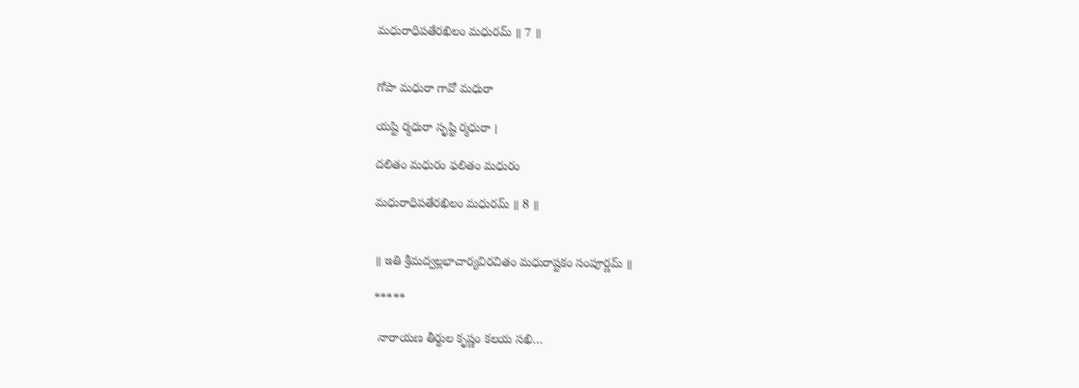మధురాధిపతేరఖిలం మధురమ్ ॥ 7 ॥


గోపా మధురా గావో మధురా

యష్టి ర్మధురా సృష్టి ర్మధురా ।

దలితం మధురం ఫలితం మధురం

మధురాధిపతేరఖిలం మధురమ్ ॥ 8 ॥


॥ ఇతి శ్రీమద్వల్లభాచార్యవిరచితం మధురాష్టకం సంపూర్ణమ్ ॥

*****

 నారాయణ తీర్థుల కృష్ణం కలయ సఖి…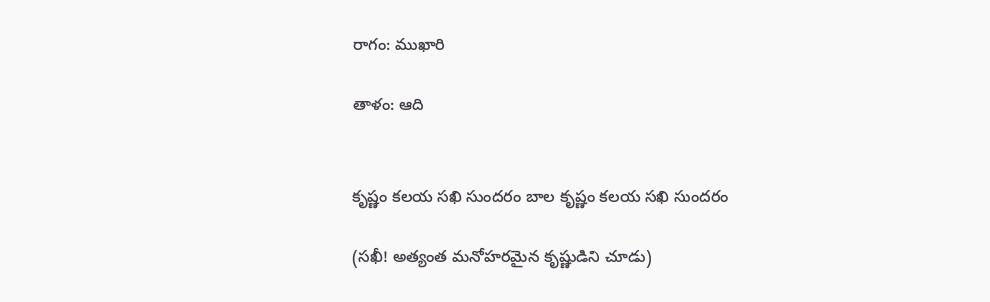రాగం: ముఖారి

తాళం: ఆది


కృష్ణం కలయ సఖి సుందరం బాల కృష్ణం కలయ సఖి సుందరం

(సఖీ! అత్యంత మనోహరమైన కృష్ణుడిని చూడు)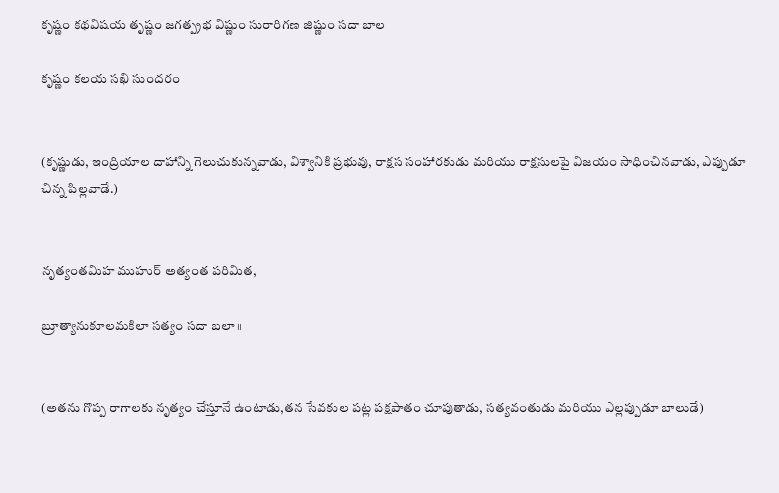కృష్ణం కథవిషయ తృష్ణం జగత్ప్రభ విష్ణుం సురారిగణ జిష్ణుం సదా బాల

కృష్ణం కలయ సఖి సుందరం


(కృష్ణుడు, ఇంద్రియాల దాహాన్ని గెలుచుకున్నవాడు, విశ్వానికి ప్రభువు, రాక్షస సంహారకుడు మరియు రాక్షసులపై విజయం సాధించినవాడు, ఎప్పుడూ చిన్న పిల్లవాడే.)


నృత్యంతమిహ ముహుర్ అత్యంత పరిమిత,

బ్రూత్యానుకూలమకిలా సత్యం సదా బలా ॥


(అతను గొప్ప రాగాలకు నృత్యం చేస్తూనే ఉంటాడు,తన సేవకుల పట్ల పక్షపాతం చూపుతాడు, సత్యవంతుడు మరియు ఎల్లప్పుడూ బాలుడే)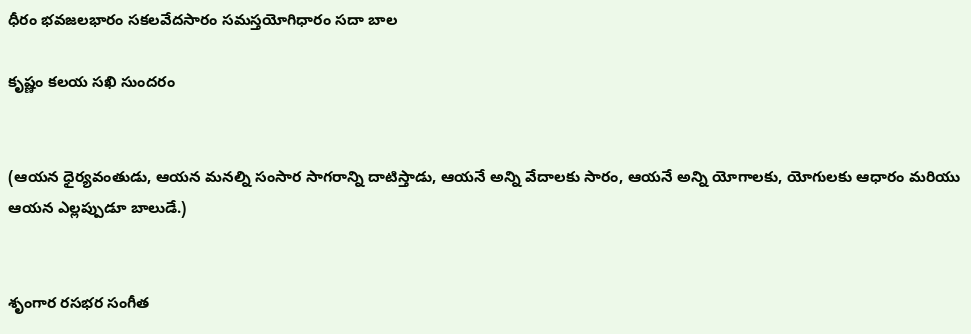ధీరం భవజలభారం సకలవేదసారం సమస్తయోగిధారం సదా బాల

కృష్ణం కలయ సఖి సుందరం


(ఆయన ధైర్యవంతుడు, ఆయన మనల్ని సంసార సాగరాన్ని దాటిస్తాడు, ఆయనే అన్ని వేదాలకు సారం, ఆయనే అన్ని యోగాలకు, యోగులకు ఆధారం మరియు ఆయన ఎల్లప్పుడూ బాలుడే.)


శృంగార రసభర సంగీత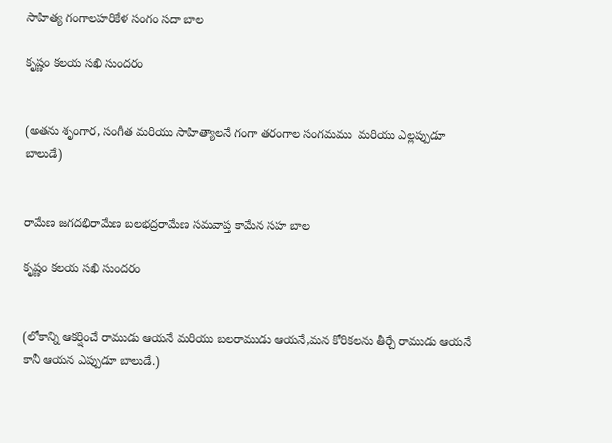సాహిత్య గంగాలహరికేళ సంగం సదా బాల

కృష్ణం కలయ సఖి సుందరం


(అతను శృంగార, సంగీత మరియు సాహిత్యాలనే గంగా తరంగాల సంగమము  మరియు ఎల్లప్పుడూ బాలుడే)


రామేణ జగదభిరామేణ బలభద్రరామేణ సమవాప్త కామేన సహ బాల

కృష్ణం కలయ సఖి సుందరం


(లోకాన్ని ఆకర్షించే రాముడు ఆయనే మరియు బలరాముడు ఆయనే,మన కోరికలను తీర్చే రాముడు ఆయనే కానీ ఆయన ఎప్పుడూ బాలుడే.)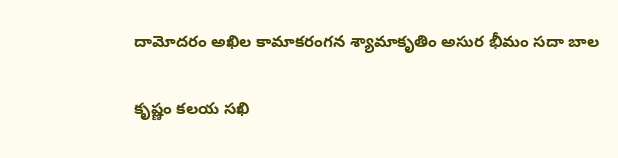దామోదరం అఖిల కామాకరంగన శ్యామాకృతిం అసుర భీమం సదా బాల

కృష్ణం కలయ సఖి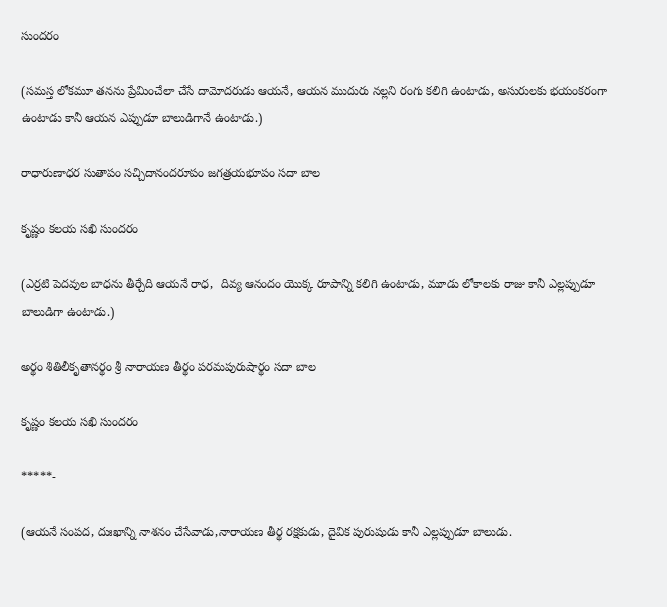సుందరం

(సమస్త లోకమూ తనను ప్రేమించేలా చేసే దామోదరుడు ఆయనే, ఆయన ముదురు నల్లని రంగు కలిగి ఉంటాడు, అసురులకు భయంకరంగా ఉంటాడు కానీ ఆయన ఎప్పుడూ బాలుడిగానే ఉంటాడు.)

రాధారుణాధర సుతాపం సచ్చిదానందరూపం జగత్రయభూపం సదా బాల

కృష్ణం కలయ సఖి సుందరం

(ఎర్రటి పెదవుల బాధను తీర్చేది ఆయనే రాధ,  దివ్య ఆనందం యొక్క రూపాన్ని కలిగి ఉంటాడు, మూడు లోకాలకు రాజు కానీ ఎల్లప్పుడూ బాలుడిగా ఉంటాడు.)

అర్థం శితిలీకృతానర్థం శ్రీ నారాయణ తీర్థం పరమపురుషార్థం సదా బాల

కృష్ణం కలయ సఖి సుందరం

*****-

(ఆయనే సంపద, దుఃఖాన్ని నాశనం చేసేవాడు,నారాయణ తీర్థ రక్షకుడు, దైవిక పురుషుడు కానీ ఎల్లప్పుడూ బాలుడు.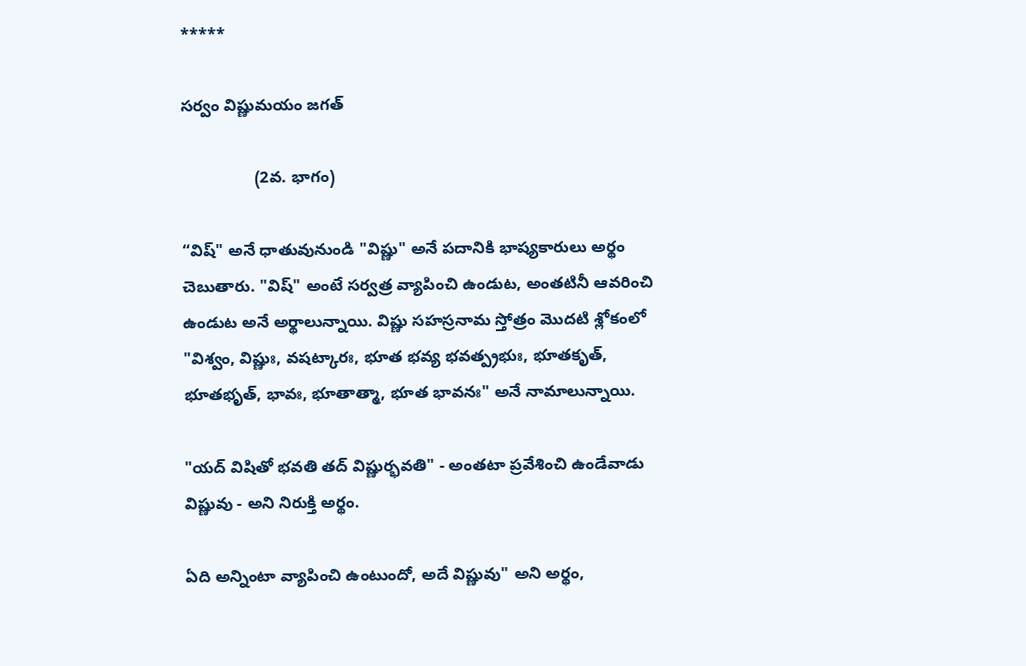*****

సర్వం విష్ణుమయం జగత్

                (2వ. భాగం)

“విష్" అనే ధాతువునుండి "విష్ణు" అనే పదానికి భాష్యకారులు అర్థం చెబుతారు. "విష్" అంటే సర్వత్ర వ్యాపించి ఉండుట, అంతటినీ ఆవరించి ఉండుట అనే అర్థాలున్నాయి. విష్ణు సహస్రనామ స్తోత్రం మొదటి శ్లోకంలో "విశ్వం, విష్ణుః, వషట్కారః, భూత భవ్య భవత్ప్రభుః, భూతకృత్, భూతభృత్, భావః, భూతాత్మా, భూత భావనః" అనే నామాలున్నాయి.

"యద్ విషితో భవతి తద్ విష్ణుర్భవతి" - అంతటా ప్రవేశించి ఉండేవాడు విష్ణువు - అని నిరుక్తి అర్థం.

ఏది అన్నింటా వ్యాపించి ఉంటుందో, అదే విష్ణువు" అని అర్థం,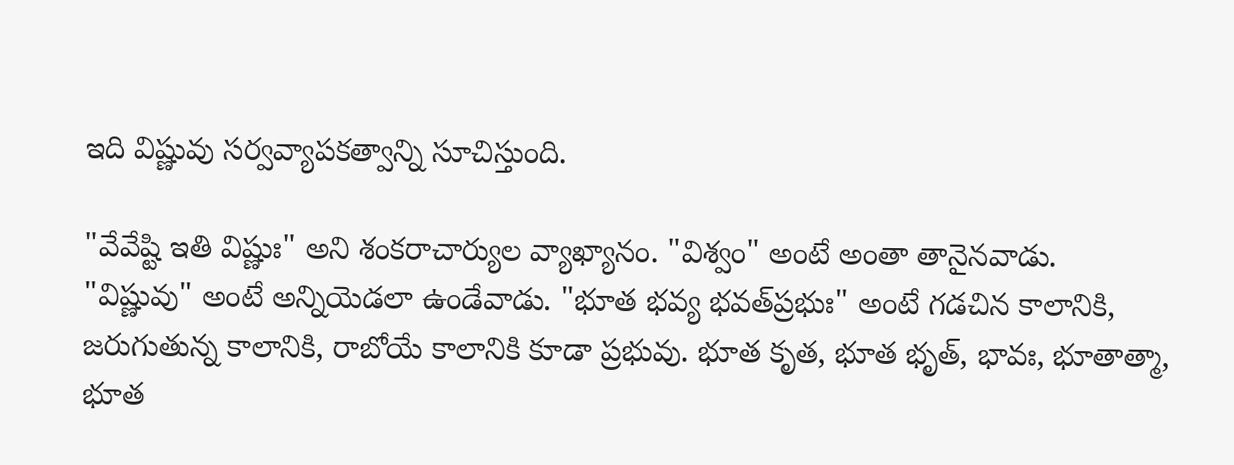ఇది విష్ణువు సర్వవ్యాపకత్వాన్ని సూచిస్తుంది.

"వేవేష్టి ఇతి విష్ణుః" అని శంకరాచార్యుల వ్యాఖ్యానం. "విశ్వం" అంటే అంతా తానైనవాడు. "విష్ణువు" అంటే అన్నియెడలా ఉండేవాడు. "భూత భవ్య భవత్‌ప్రభుః" అంటే గడచిన కాలానికి, జరుగుతున్న కాలానికి, రాబోయే కాలానికి కూడా ప్రభువు. భూత కృత, భూత భృత్, భావః, భూతాత్మా, భూత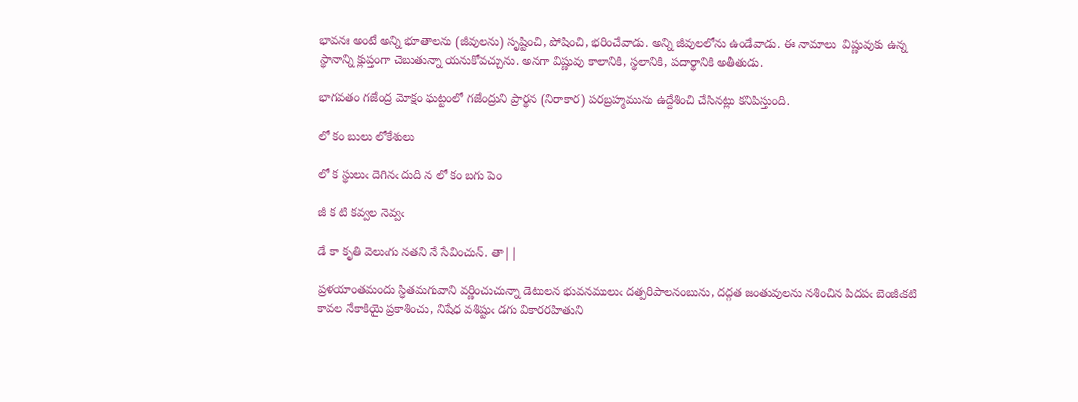భావనః అంటే అన్ని భూతాలను (జీవులను) సృష్టించి, పోషించి, భరించేవాడు. అన్ని జీవులలోను ఉండేవాడు. ఈ నామాలు  విష్ణువుకు ఉన్న స్థానాన్ని క్లుప్తంగా చెబుతున్నా యనుకోవచ్చును. అనగా విష్ణువు కాలానికి, స్థలానికి, పదార్థానికి అతీతుడు.

భాగవతం గజేంద్ర మోక్షం ఘట్టంలో గజేంద్రుని ప్రార్థన (నిరాకార) పరబ్రహ్మమును ఉద్దేశించి చేసినట్లు కనిపిస్తుంది.

లో కం బులు లోకేశులు

లో క స్థులుఁ దెగినఁ దుది న లో కం బగు పెం

జీ క టి కవ్వల నెవ్వఁ

డే కా కృతి వెలుఁగు నతని నే సేవించున్. తా||

ప్రళయాంతమందు స్ధితమగువాని వర్ణించుచున్నా డెటులన భువనములుఁ దత్పరిపాలనంబును, దద్గత జంతువులను నశించిన పిదపఁ బెంజీఁకటి కావల నేకాకియై ప్రకాశించు, నిషేధ వశిష్టుఁ డగు వికారరహితుని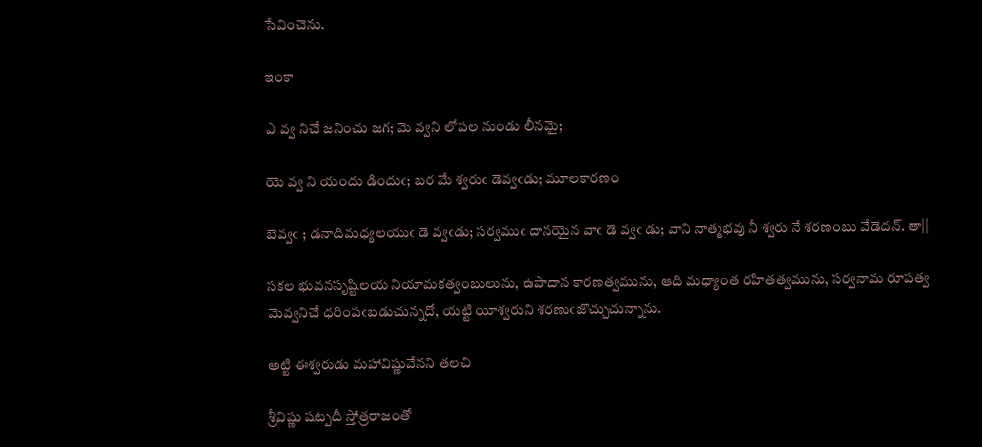సేవించెను.

ఇంకా

ఎ వ్వ నిచే జనించు జగ; మె వ్వని లోపల నుండు లీనమై;

యె వ్వ ని యందు డిందుఁ; బర మే శ్వరుఁ డెవ్వఁడు; మూలకారణం

బెవ్వఁ ; డనాదిమధ్యలయుఁ డె వ్వఁడు; సర్వముఁ దానయైన వాఁ డె వ్వఁ డు; వాని నాత్మభవు నీ శ్వరు నే శరణంబు వేడెదన్. తా||

సకల భువనసృష్టిలయ నియామకత్వంబులును, ఉపాదాన కారణత్వమును, ఆది మధ్యాంత రహితత్వమును, సర్వనామ రూపత్వ మెవ్వనిచే ధరింపఁబడుచున్నదో, యట్టి యీశ్వరుని శరణుఁజొచ్చుచున్నాను.

అట్టి ఈశ్వరుడు మహావిష్ణువేనని తలచి

శ్రీవిష్ణు షట్పదీ స్తోత్రరాజంతో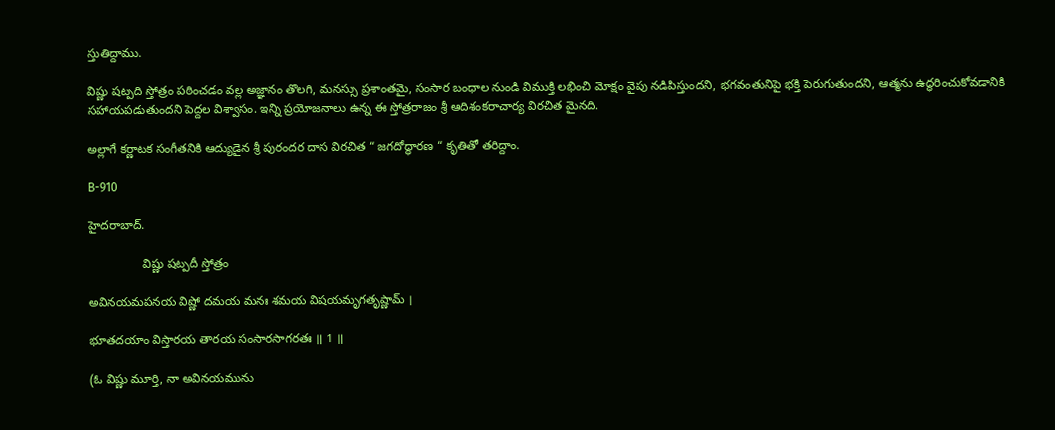స్తుతిద్దాము.

విష్ణు షట్పది స్తోత్రం పఠించడం వల్ల అజ్ఞానం తొలగి, మనస్సు ప్రశాంతమై, సంసార బంధాల నుండి విముక్తి లభించి మోక్షం వైపు నడిపిస్తుందని, భగవంతునిపై భక్తి పెరుగుతుందని, ఆత్మను ఉద్ధరించుకోవడానికి సహాయపడుతుందని పెద్దల విశ్వాసం. ఇన్ని ప్రయోజనాలు ఉన్న ఈ స్తోత్రరాజం శ్రీ ఆదిశంకరాచార్య విరచిత మైనది.

అల్లాగే కర్ణాటక సంగీతనికి ఆద్యుడైన శ్రీ పురందర దాస విరచిత “ జగదోద్ధారణ “ కృతితో తరిద్దాం.

B-910

హైదరాబాద్.

                విష్ణు షట్పదీ స్తోత్రం

అవినయమపనయ విష్ణో దమయ మనః శమయ విషయమృగతృష్ణామ్ ।

భూతదయాం విస్తారయ తారయ సంసారసాగరతః ॥ 1 ॥

(ఓ విష్ణు మూర్తి, నా అవినయమును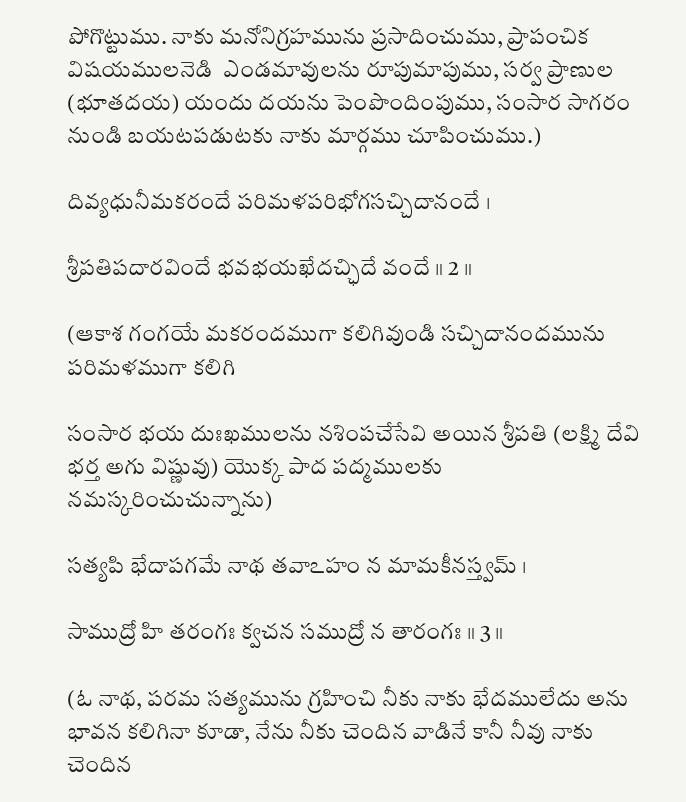పోగొట్టుము. నాకు మనోనిగ్రహమును ప్రసాదించుము, ప్రాపంచిక విషయములనెడి  ఎండమావులను రూపుమాపుము, సర్వ ప్రాణుల (భూతదయ) యందు దయను పెంపొందింపుము, సంసార సాగరం నుండి బయటపడుటకు నాకు మార్గము చూపించుము.)

దివ్యధునీమకరందే పరిమళపరిభోగసచ్చిదానందే ।

శ్రీపతిపదారవిందే భవభయఖేదచ్ఛిదే వందే ॥ 2 ॥

(ఆకాశ గంగయే మకరందముగా కలిగివుండి సచ్చిదానందమును పరిమళముగా కలిగి

సంసార భయ దుఃఖములను నశింపచేసేవి అయిన శ్రీపతి (లక్ష్మి దేవి భర్త అగు విష్ణువు) యొక్క పాద పద్మములకు నమస్కరించుచున్నాను)

సత్యపి భేదాపగమే నాథ తవాఽహం న మామకీనస్త్వమ్ ।

సాముద్రో హి తరంగః క్వచన సముద్రో న తారంగః ॥ 3 ॥

(ఓ నాథ, పరమ సత్యమును గ్రహించి నీకు నాకు భేదములేదు అను భావన కలిగినా కూడా, నేను నీకు చెందిన వాడినే కానీ నీవు నాకు చెందిన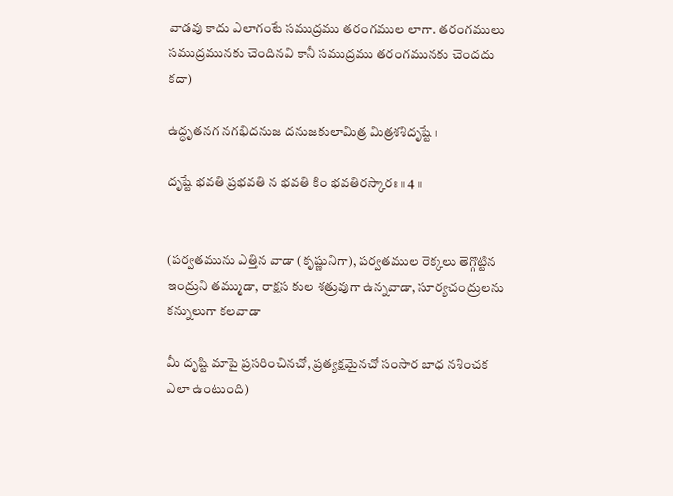వాడవు కాదు ఎలాగంటే సముద్రము తరంగముల లాగా. తరంగములు సముద్రమునకు చెందినవి కానీ సముద్రము తరంగమునకు చెందదు కదా)

ఉద్ధృతనగ నగభిదనుజ దనుజకులామిత్ర మిత్రశశిదృష్టే ।

దృష్టే భవతి ప్రభవతి న భవతి కిం భవతిరస్కారః ॥ 4 ॥


(పర్వతమును ఎత్తిన వాడా (కృష్ణునిగా), పర్వతముల రెక్కలు తెగ్గొట్టిన ఇంద్రుని తమ్ముడా, రాక్షస కుల శత్రువుగా ఉన్నవాడా, సూర్యచంద్రులను కన్నులుగా కలవాడా

మీ దృష్టి మాపై ప్రసరించినచో, ప్రత్యక్షమైనచో సంసార బాధ నశించక ఎలా ఉంటుంది)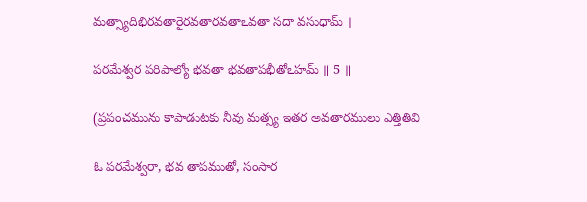మత్స్యాదిభిరవతారైరవతారవతాఽవతా సదా వసుధామ్ ।

పరమేశ్వర పరిపాల్యో భవతా భవతాపభీతోఽహమ్ ॥ 5 ॥

(ప్రపంచమును కాపాడుటకు నీవు మత్స్య ఇతర అవతారములు ఎత్తితివి

ఓ పరమేశ్వరా, భవ తాపముతో, సంసార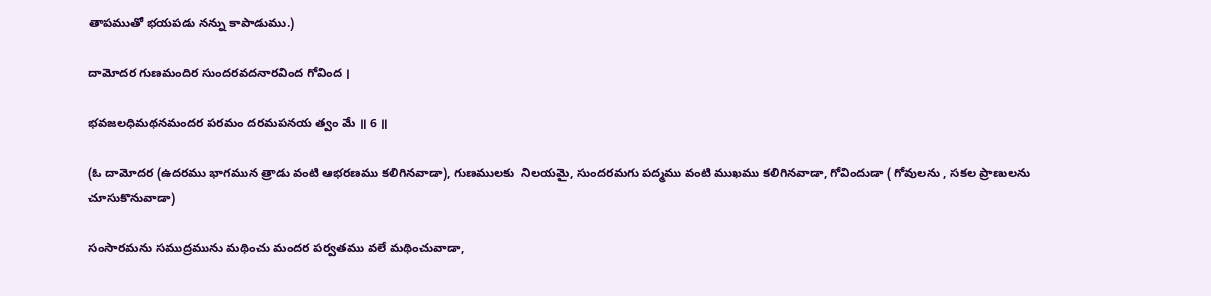తాపముతో భయపడు నన్ను కాపాడుము.)

దామోదర గుణమందిర సుందరవదనారవింద గోవింద ।

భవజలధిమథనమందర పరమం దరమపనయ త్వం మే ॥ 6 ॥

(ఓ దామోదర (ఉదరము భాగమున త్రాడు వంటి ఆభరణము కలిగినవాడా), గుణములకు  నిలయమై, సుందరమగు పద్మము వంటి ముఖము కలిగినవాడా, గోవిందుడా ( గోవులను , సకల ప్రాణులను చూసుకొనువాడా)

సంసారమను సముద్రమును మథించు మందర పర్వతము వలే మథించువాడా,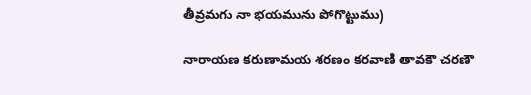తీవ్రమగు నా భయమును పోగొట్టుము)

నారాయణ కరుణామయ శరణం కరవాణి తావకౌ చరణౌ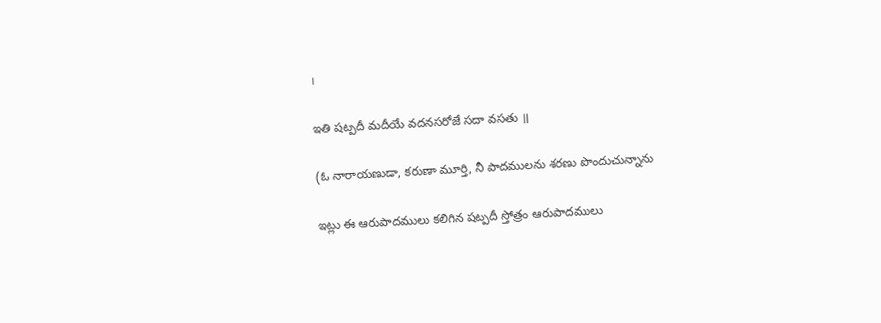।

ఇతి షట్పదీ మదీయే వదనసరోజే సదా వసతు ॥

(ఓ నారాయణుడా, కరుణా మూర్తి, నీ పాదములను శరణు పొందుచున్నాను

ఇట్లు ఈ ఆరుపాదములు కలిగిన షట్పదీ స్తోత్రం ఆరుపాదములు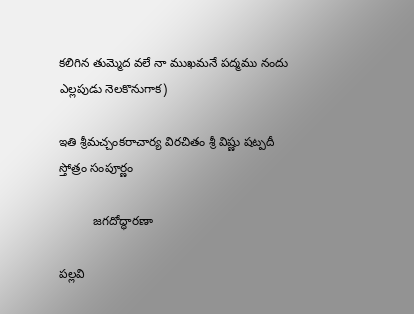కలిగిన తుమ్మెద వలే నా ముఖమనే పద్మము నందు ఎల్లపుడు నెలకొనుగాక)

ఇతి శ్రీమచ్చంకరాచార్య విరచితం శ్రీ విష్ణు షట్పదీ స్తోత్రం సంపూర్ణం

          జగదోద్ధారణా

పల్లవి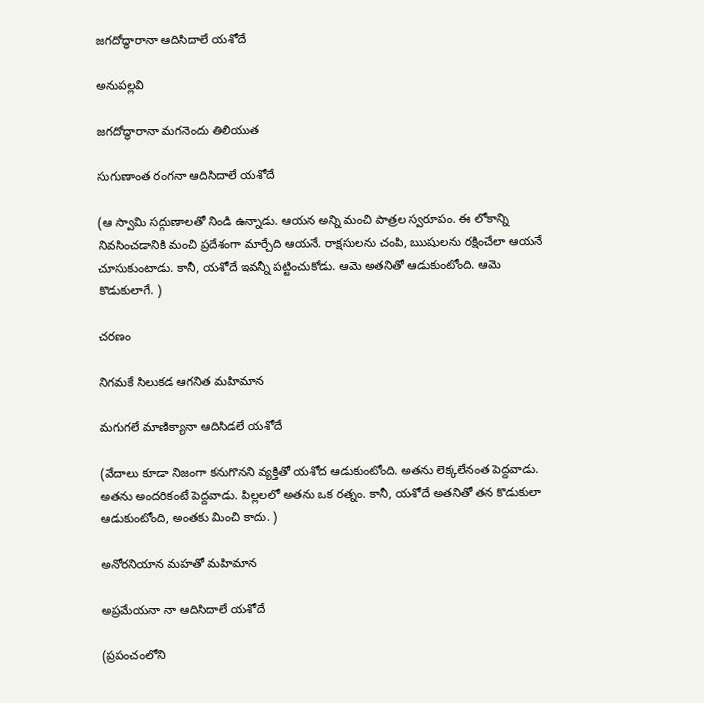జగదోద్ధారానా ఆదిసిదాలే యశోదే

అనుపల్లవి

జగదోద్ధారానా మగనెందు తిలియుత

సుగుణాంత రంగనా ఆదిసిదాలే యశోదే

(ఆ స్వామి సద్గుణాలతో నిండి ఉన్నాడు. ఆయన అన్ని మంచి పాత్రల స్వరూపం. ఈ లోకాన్ని నివసించడానికి మంచి ప్రదేశంగా మార్చేది ఆయనే. రాక్షసులను చంపి, ఋషులను రక్షించేలా ఆయనే చూసుకుంటాడు. కానీ, యశోదే ఇవన్నీ పట్టించుకోడు. ఆమె అతనితో ఆడుకుంటోంది. ఆమె కొడుకులాగే. )

చరణం

నిగమకే సిలుకడ ఆగనిత మహిమాన

మగుగలే మాణిక్యానా ఆదిసిడలే యశోదే

(వేదాలు కూడా నిజంగా కనుగొనని వ్యక్తితో యశోద ఆడుకుంటోంది. అతను లెక్కలేనంత పెద్దవాడు. అతను అందరికంటే పెద్దవాడు. పిల్లలలో అతను ఒక రత్నం. కానీ, యశోదే అతనితో తన కొడుకులా ఆడుకుంటోంది, అంతకు మించి కాదు. )

అనోరనియాన మహతో మహిమాన

అప్రమేయనా నా ఆదిసిదాలే యశోదే

(ప్రపంచంలోని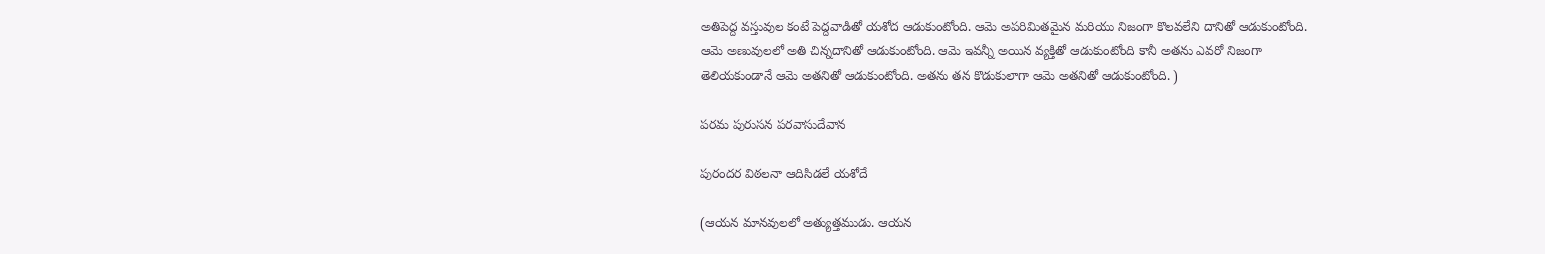అతిపెద్ద వస్తువుల కంటే పెద్దవాడితో యశోద ఆడుకుంటోంది. ఆమె అపరిమితమైన మరియు నిజంగా కొలవలేని దానితో ఆడుకుంటోంది. ఆమె అణువులలో అతి చిన్నదానితో ఆడుకుంటోంది. ఆమె ఇవన్నీ అయిన వ్యక్తితో ఆడుకుంటోంది కానీ అతను ఎవరో నిజంగా తెలియకుండానే ఆమె అతనితో ఆడుకుంటోంది. అతను తన కొడుకులాగా ఆమె అతనితో ఆడుకుంటోంది. )

పరమ పురుసన పరవాసుదేవాన

పురందర విఠలనా ఆదిసిడలే యశోదే

(ఆయన మానవులలో అత్యుత్తముడు. ఆయన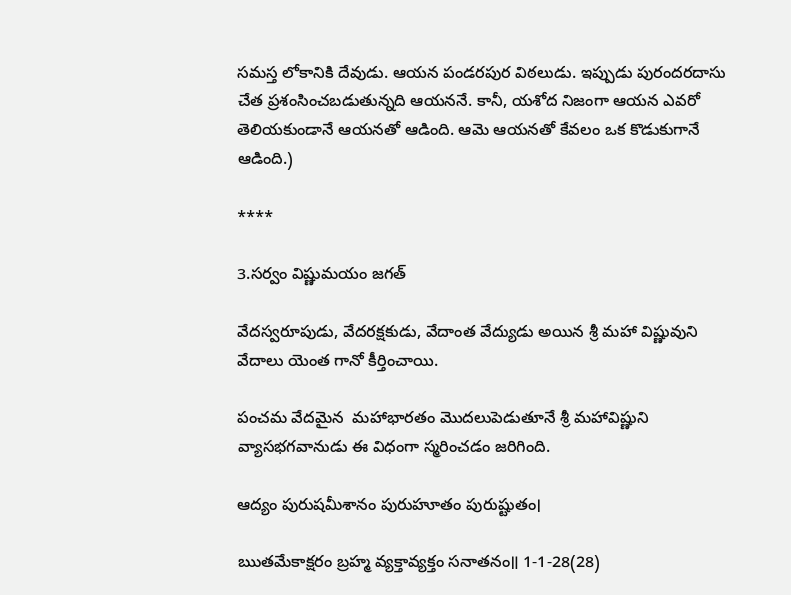సమస్త లోకానికి దేవుడు. ఆయన పండరపుర విఠలుడు. ఇప్పుడు పురందరదాసు చేత ప్రశంసించబడుతున్నది ఆయననే. కానీ, యశోద నిజంగా ఆయన ఎవరో తెలియకుండానే ఆయనతో ఆడింది. ఆమె ఆయనతో కేవలం ఒక కొడుకుగానే ఆడింది.)

****

3.సర్వం విష్ణుమయం జగత్

వేదస్వరూపుడు, వేదరక్షకుడు, వేదాంత వేద్యుడు అయిన శ్రీ మహా విష్ణువుని వేదాలు యెంత గానో కీర్తించాయి.

పంచమ వేదమైన  మహాభారతం మొదలుపెడుతూనే శ్రీ మహావిష్ణుని వ్యాసభగవానుడు ఈ విధంగా స్మరించడం జరిగింది.

ఆద్యం పురుషమీశానం పురుహూతం పురుష్టుతం।

ఋతమేకాక్షరం బ్రహ్మ వ్యక్తావ్యక్తం సనాతనం॥ 1-1-28(28)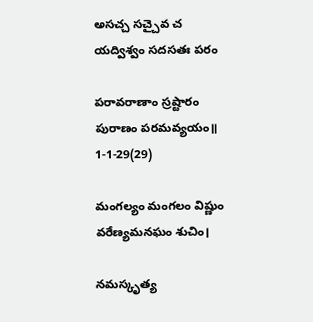అసచ్చ సచ్చైవ చ యద్విశ్వం సదసతః పరం

పరావరాణాం స్రష్టారం పురాణం పరమవ్యయం॥ 1-1-29(29)

మంగల్యం మంగలం విష్ణుం వరేణ్యమనఘం శుచిం।

నమస్కృత్య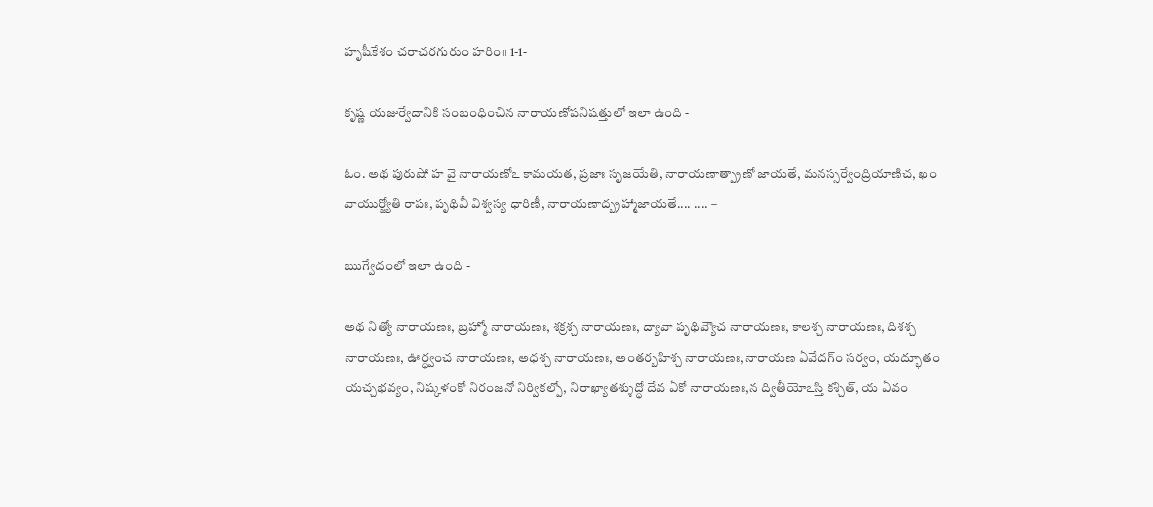హృషీకేశం చరాచరగురుం హరిం॥ 1-1-

కృష్ణ యజుర్వేదానికి సంబంధించిన నారాయణోపనిషత్తులో ఇలా ఉంది -

ఓం. అథ పురుషో హ వై నారాయణోఽ కామయత, ప్రజాః సృజయేతి, నారాయణాత్ప్రాణో జాయతే, మనస్సర్వేంద్రియాణిచ, ఖం వాయుర్జ్యోతి రాపః, పృథివీ విశ్వస్య ధారిణీ, నారాయణాద్బ్రహ్మాజాయతే.... .... –

ఋగ్వేదంలో ఇలా ఉంది -

అథ నిత్యో నారాయణః, బ్రహ్మో నారాయణః, శక్రశ్చ నారాయణః, ద్యావా పృథివ్యౌచ నారాయణః, కాలశ్చ నారాయణః, దిశశ్చ నారాయణః, ఊర్ధ్వంచ నారాయణః, అధశ్చ నారాయణః, అంతర్బహిశ్చ నారాయణః,నారాయణ ఏవేదగ్‌ం సర్వం, యద్భూతం యచ్చభవ్యం, నిష్కళంకో నిరంజనో నిర్వికల్పో, నిరాఖ్యాతశ్శుద్ధో దేవ ఏకో నారాయణః,న ద్వితీయోఽస్తి కశ్చిత్, య ఏవం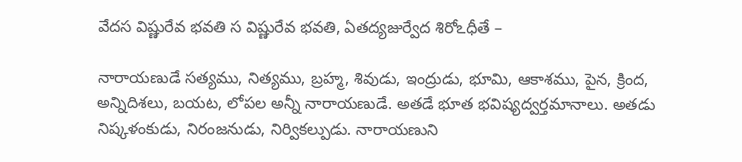వేదస విష్ణురేవ భవతి స విష్ణురేవ భవతి, ఏతద్యజుర్వేద శిరోఽధీతే –

నారాయణుడే సత్యము, నిత్యము, బ్రహ్మ, శివుడు, ఇంద్రుడు, భూమి, ఆకాశము, పైన, క్రింద, అన్నిదిశలు, బయట, లోపల అన్నీ నారాయణుడే. అతడే భూత భవిష్యద్వర్తమానాలు. అతడు నిష్కళంకుడు, నిరంజనుడు, నిర్వికల్పుడు. నారాయణుని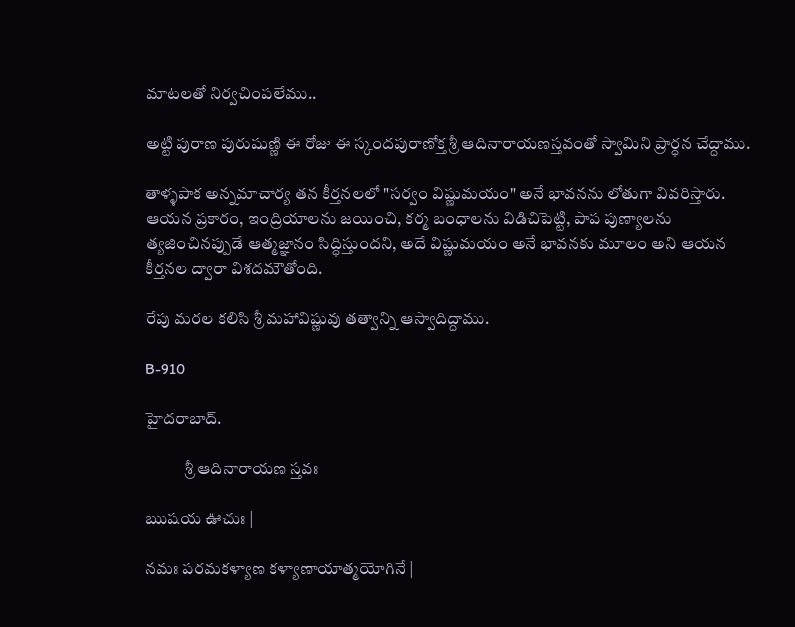మాటలతో నిర్వచింపలేము..

అట్టి పురాణ పురుషుణ్ణి ఈ రోజు ఈ స్కందపురాణోక్త శ్రీ ఆదినారాయణస్తవంతో స్వామిని ప్రార్ధన చేద్దాము.

తాళ్ళపాక అన్నమాచార్య తన కీర్తనలలో "సర్వం విష్ణుమయం" అనే భావనను లోతుగా వివరిస్తారు. ఆయన ప్రకారం, ఇంద్రియాలను జయించి, కర్మ బంధాలను విడిచిపెట్టి, పాప పుణ్యాలను త్యజించినప్పుడే ఆత్మజ్ఞానం సిద్ధిస్తుందని, అదే విష్ణుమయం అనే భావనకు మూలం అని ఆయన కీర్తనల ద్వారా విశదమౌతోంది.

రేపు మరల కలిసి శ్రీ మహావిష్ణువు తత్వాన్ని ఆస్వాదిద్దాము.

B-910

హైదరాబాద్.

            శ్రీ ఆదినారాయణ స్తవః

ఋషయ ఊచుః |

నమః పరమకళ్యాణ కళ్యాణాయాత్మయోగినే |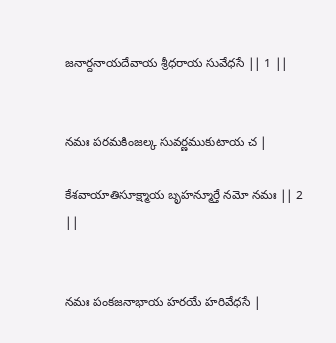జనార్దనాయదేవాయ శ్రీధరాయ సువేధసే || 1 ||


నమః పరమకింజల్క సువర్ణముకుటాయ చ |

కేశవాయాతిసూక్ష్మాయ బృహన్మూర్తే నమో నమః || 2 ||


నమః పంకజనాభాయ హరయే హరివేధసే |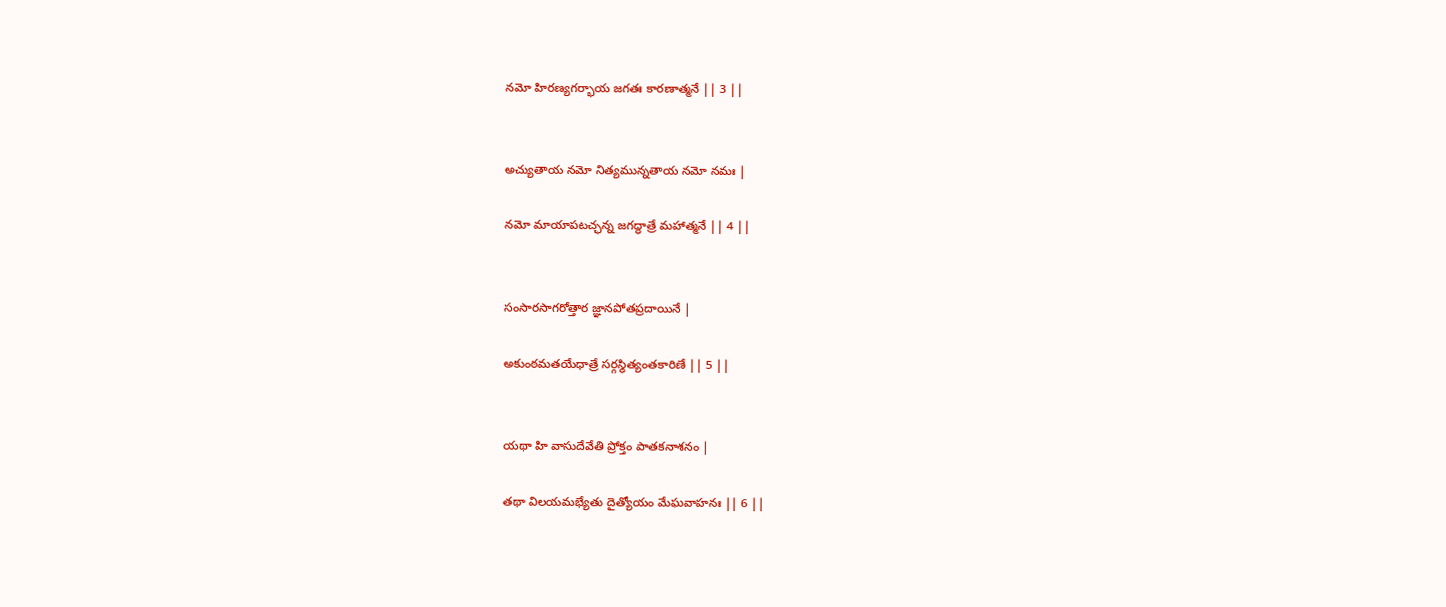నమో హిరణ్యగర్భాయ జగతః కారణాత్మనే || 3 ||


అచ్యుతాయ నమో నిత్యమున్నతాయ నమో నమః |

నమో మాయాపటచ్ఛన్న జగద్ధాత్రే మహాత్మనే || 4 ||


సంసారసాగరోత్తార జ్ఞానపోతప్రదాయినే |

అకుంఠమతయేధాత్రే సర్గస్థిత్యంతకారిణే || 5 ||


యథా హి వాసుదేవేతి ప్రోక్తం పాతకనాశనం |

తథా విలయమభ్యేతు దైత్యోయం మేఘవాహనః || 6 ||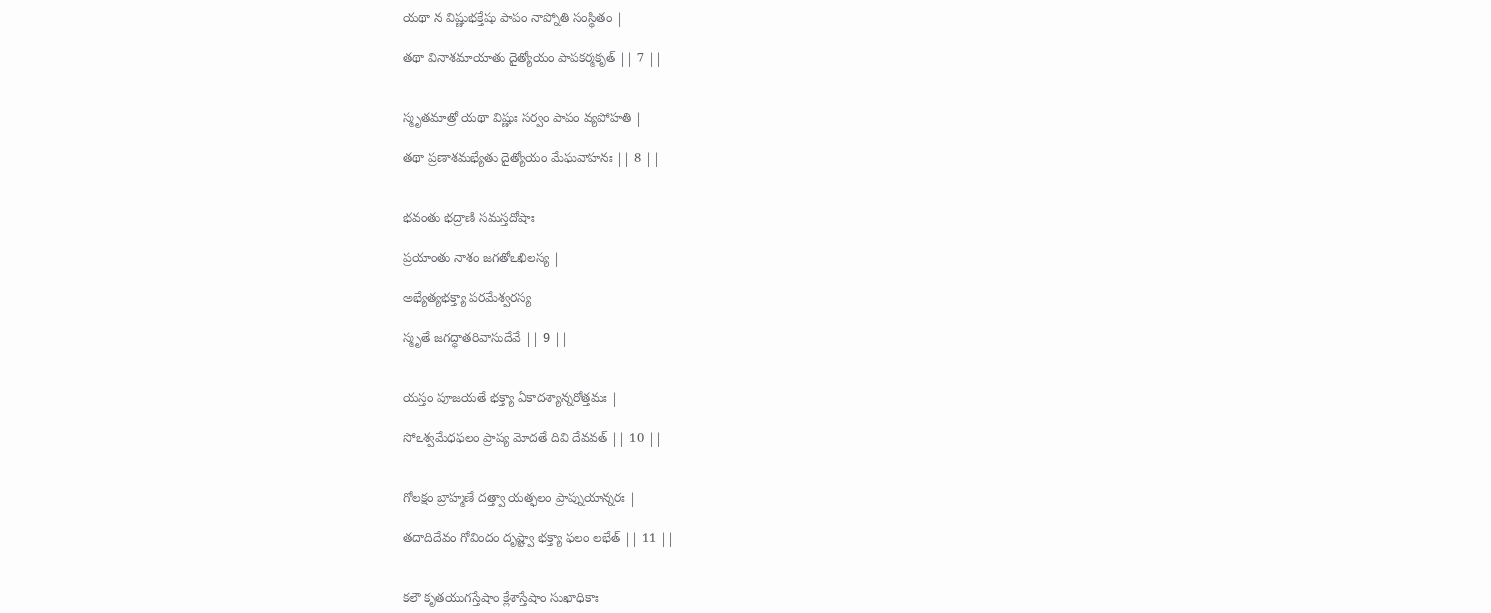యథా న విష్ణుభక్తేషు పాపం నాప్నోతి సంస్థితం |

తథా వినాశమాయాతు దైత్యోయం పాపకర్మకృత్ || 7 ||


స్మృతమాత్రో యథా విష్ణుః సర్వం పాపం వ్యపోహతి |

తథా ప్రణాశమభ్యేతు దైత్యోయం మేఘవాహనః || 8 ||


భవంతు భద్రాణి సమస్తదోషాః

ప్రయాంతు నాశం జగతోఽఖిలస్య |

అభ్యేత్యభక్త్యా పరమేశ్వరస్య

స్మృతే జగద్ధాతరివాసుదేవే || 9 ||


యస్తం పూజయతే భక్త్యా ఏకాదశ్యాన్నరోత్తమః |

సోఽశ్వమేధఫలం ప్రాప్య మోదతే దివి దేవవత్ || 10 ||


గోలక్షం బ్రాహ్మణే దత్త్వా యత్ఫలం ప్రాప్నుయాన్నరః |

తదాదిదేవం గోవిందం దృష్ట్వా భక్త్యా ఫలం లభేత్ || 11 ||


కలౌ కృతయుగస్తేషాం క్లేశాస్తేషాం సుఖాధికాః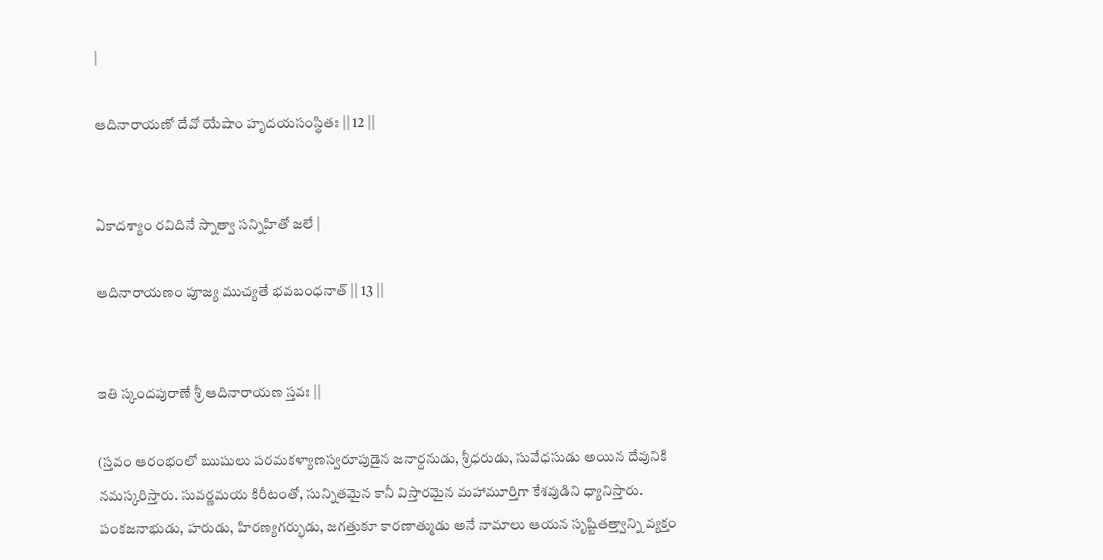|

ఆదినారాయణో దేవో యేషాం హృదయసంస్థితః || 12 ||


ఏకాదశ్యాం రవిదినే స్నాత్వా సన్నిహితో జలే |

ఆదినారాయణం పూజ్య ముచ్యతే భవబంధనాత్ || 13 ||


ఇతి స్కందపురాణే శ్రీ ఆదినారాయణ స్తవః ||

(స్తవం ఆరంభంలో ఋషులు పరమకళ్యాణస్వరూపుడైన జనార్దనుడు, శ్రీధరుడు, సువేధసుడు అయిన దేవునికి నమస్కరిస్తారు. సువర్ణమయ కిరీటంతో, సున్నితమైన కానీ విస్తారమైన మహామూర్తిగా కేశవుడిని ధ్యానిస్తారు. పంకజనాభుడు, హరుడు, హిరణ్యగర్భుడు, జగత్తుకూ కారణాత్ముడు అనే నామాలు ఆయన సృష్టితత్త్వాన్ని వ్యక్తం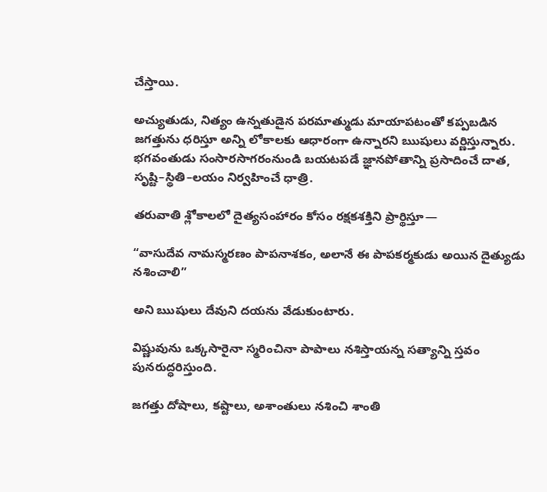చేస్తాయి.

అచ్యుతుడు, నిత్యం ఉన్నతుడైన పరమాత్ముడు మాయాపటంతో కప్పబడిన జగత్తును ధరిస్తూ అన్ని లోకాలకు ఆధారంగా ఉన్నారని ఋషులు వర్ణిస్తున్నారు. భగవంతుడు సంసారసాగరంనుండి బయటపడే జ్ఞానపోతాన్ని ప్రసాదించే దాత, సృష్టి–స్థితి–లయం నిర్వహించే ధాత్రి.

తరువాతి శ్లోకాలలో దైత్యసంహారం కోసం రక్షకశక్తిని ప్రార్థిస్తూ—

“వాసుదేవ నామస్మరణం పాపనాశకం, అలానే ఈ పాపకర్మకుడు అయిన దైత్యుడు నశించాలి”

అని ఋషులు దేవుని దయను వేడుకుంటారు.

విష్ణువును ఒక్కసారైనా స్మరించినా పాపాలు నశిస్తాయన్న సత్యాన్ని స్తవం పునరుద్ధరిస్తుంది.

జగత్తు దోషాలు, కష్టాలు, అశాంతులు నశించి శాంతి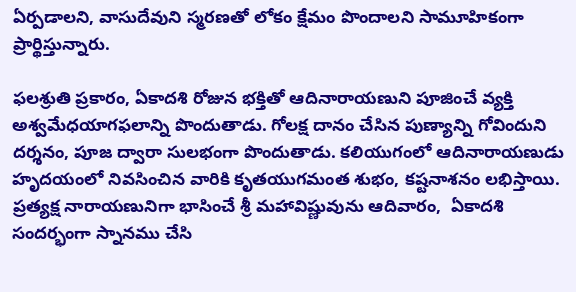ఏర్పడాలని, వాసుదేవుని స్మరణతో లోకం క్షేమం పొందాలని సామూహికంగా ప్రార్థిస్తున్నారు.

ఫలశ్రుతి ప్రకారం, ఏకాదశి రోజున భక్తితో ఆదినారాయణుని పూజించే వ్యక్తి అశ్వమేధయాగఫలాన్ని పొందుతాడు. గోలక్ష దానం చేసిన పుణ్యాన్ని గోవిందుని దర్శనం, పూజ ద్వారా సులభంగా పొందుతాడు. కలియుగంలో ఆదినారాయణుడు హృదయంలో నివసించిన వారికి కృతయుగమంత శుభం, కష్టనాశనం లభిస్తాయి. ప్రత్యక్ష నారాయణునిగా భాసించే శ్రీ మహావిష్ణువును ఆదివారం,  ఏకాదశి సందర్భంగా స్నానము చేసి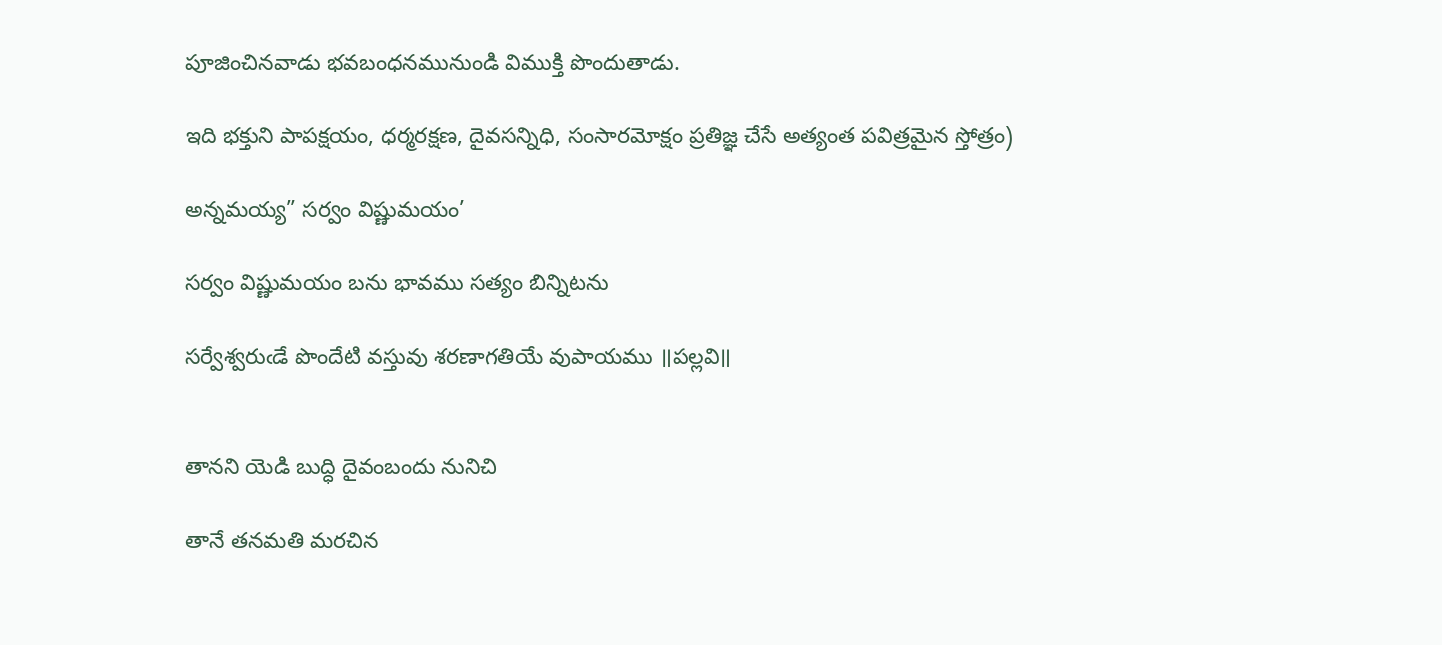పూజించినవాడు భవబంధనమునుండి విముక్తి పొందుతాడు.

ఇది భక్తుని పాపక్షయం, ధర్మరక్షణ, దైవసన్నిధి, సంసారమోక్షం ప్రతిజ్ఞ చేసే అత్యంత పవిత్రమైన స్తోత్రం)

అన్నమయ్య” సర్వం విష్ణుమయం’

సర్వం విష్ణుమయం బను భావము సత్యం బిన్నిటను

సర్వేశ్వరుఁడే పొందేటి వస్తువు శరణాగతియే వుపాయము ॥పల్లవి॥


తానని యెడి బుద్ధి దైవంబందు నునిచి

తానే తనమతి మరచిన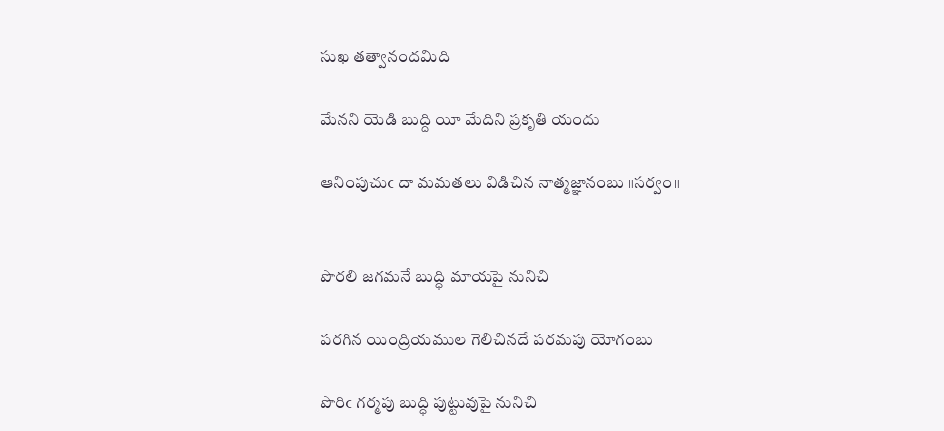సుఖ తత్వానందమిది

మేనని యెడి బుద్ది యీ మేదిని ప్రకృతి యందు

ఆనింపుచుఁ దా మమతలు విడిచిన నాత్మజ్ఞానంబు ॥సర్వం॥


పొరలి జగమనే బుద్ధి మాయపై నునిచి

పరగిన యింద్రియముల గెలిచినదే పరమపు యోగంబు

పొరిఁ గర్మపు బుద్ధి పుట్టువుపై నునిచి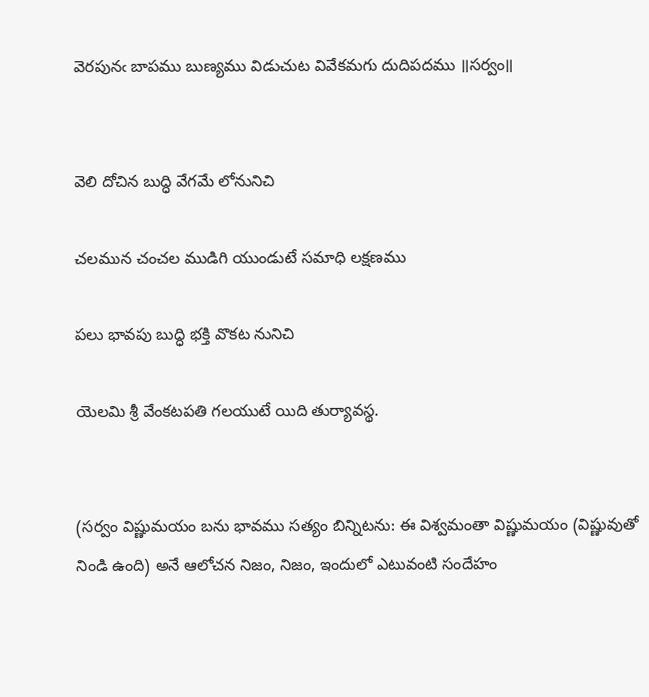వెరపునఁ బాపము బుణ్యము విడుచుట వివేకమగు దుదిపదము ॥సర్వం॥


వెలి దోచిన బుద్ధి వేగమే లోనునిచి

చలమున చంచల ముడిగి యుండుటే సమాధి లక్షణము

పలు భావపు బుద్ధి భక్తి వొకట నునిచి

యెలమి శ్రీ వేంకటపతి గలయుటే యిది తుర్యావస్థ.


(సర్వం విష్ణుమయం బను భావము సత్యం బిన్నిటను: ఈ విశ్వమంతా విష్ణుమయం (విష్ణువుతో నిండి ఉంది) అనే ఆలోచన నిజం, నిజం, ఇందులో ఎటువంటి సందేహం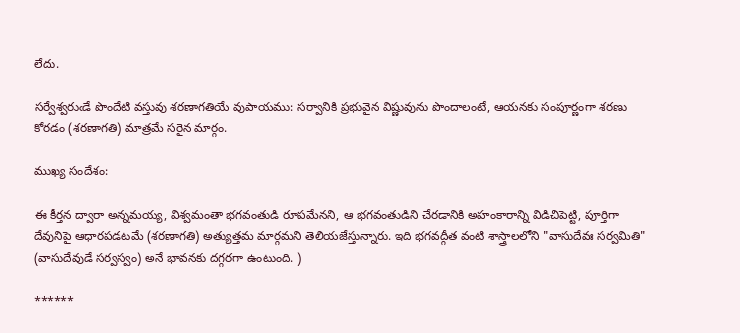లేదు.

సర్వేశ్వరుఁడే పొందేటి వస్తువు శరణాగతియే వుపాయము: సర్వానికి ప్రభువైన విష్ణువును పొందాలంటే, ఆయనకు సంపూర్ణంగా శరణు కోరడం (శరణాగతి) మాత్రమే సరైన మార్గం.

ముఖ్య సందేశం:

ఈ కీర్తన ద్వారా అన్నమయ్య, విశ్వమంతా భగవంతుడి రూపమేనని, ఆ భగవంతుడిని చేరడానికి అహంకారాన్ని విడిచిపెట్టి, పూర్తిగా దేవునిపై ఆధారపడటమే (శరణాగతి) అత్యుత్తమ మార్గమని తెలియజేస్తున్నారు. ఇది భగవద్గీత వంటి శాస్త్రాలలోని "వాసుదేవః సర్వమితి" (వాసుదేవుడే సర్వస్వం) అనే భావనకు దగ్గరగా ఉంటుంది. )

******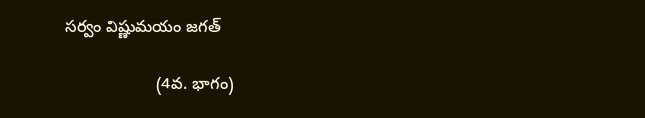సర్వం విష్ణుమయం జగత్

                    (4వ. భాగం)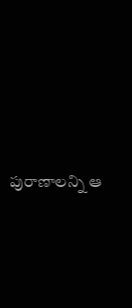పురాణాలన్ని ఆ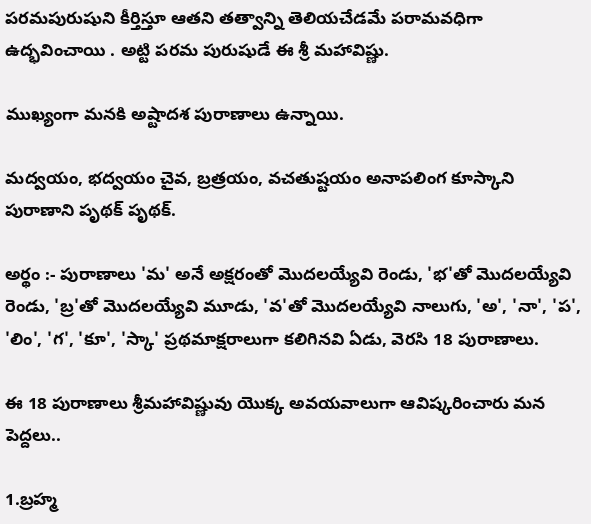పరమపురుషుని కీర్తిస్తూ ఆతని తత్వాన్ని తెలియచేడమే పరామవధిగా ఉద్భవించాయి . అట్టి పరమ పురుషుడే ఈ శ్రీ మహావిష్ణు.

ముఖ్యంగా మనకి అష్టాదశ పురాణాలు ఉన్నాయి.

మద్వయం, భద్వయం చైవ, బ్రత్రయం, వచతుష్టయం అనాపలింగ కూస్కాని పురాణాని పృథక్‌ పృథక్‌.

అర్థం :- పురాణాలు 'మ' అనే అక్షరంతో మొదలయ్యేవి రెండు, 'భ'తో మొదలయ్యేవి రెండు, 'బ్ర'తో మొదలయ్యేవి మూడు, 'వ'తో మొదలయ్యేవి నాలుగు, 'అ', 'నా', 'ప', 'లిం', 'గ', 'కూ', 'స్కా' ప్రథమాక్షరాలుగా కలిగినవి ఏడు, వెరసి 18 పురాణాలు.

ఈ 18 పురాణాలు శ్రీమహావిష్ణువు యొక్క అవయవాలుగా ఆవిష్కరించారు మన పెద్దలు..

1.బ్రహ్మ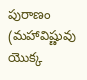పురాణం (మహావిష్ణువు యొక్క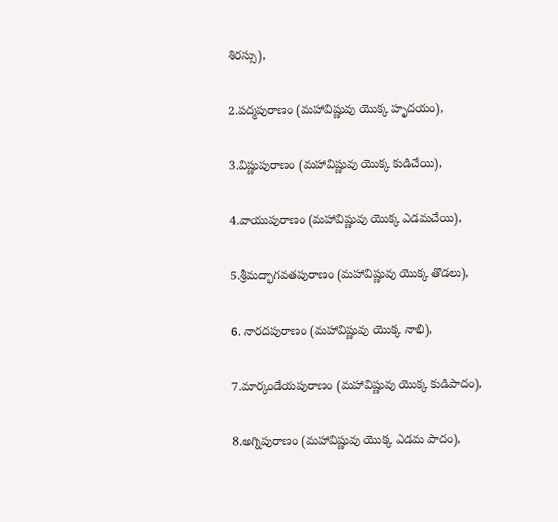శిరస్సు),

2.పద్మపురాణం (మహావిష్ణువు యొక్క హృదయం),

3.విష్ణుపురాణం (మహావిష్ణువు యొక్క కుడిచేయి),

4.వాయుపురాణం (మహావిష్ణువు యొక్క ఎడమచేయి),

5.శ్రీమద్భాగవతపురాణం (మహావిష్ణువు యొక్క తొడలు),

6. నారదపురాణం (మహావిష్ణువు యొక్క నాభి),

7.మార్కండేయపురాణం (మహావిష్ణువు యొక్క కుడిపాదం),

8.అగ్నిపురాణం (మహావిష్ణువు యొక్క ఎడమ పాదం),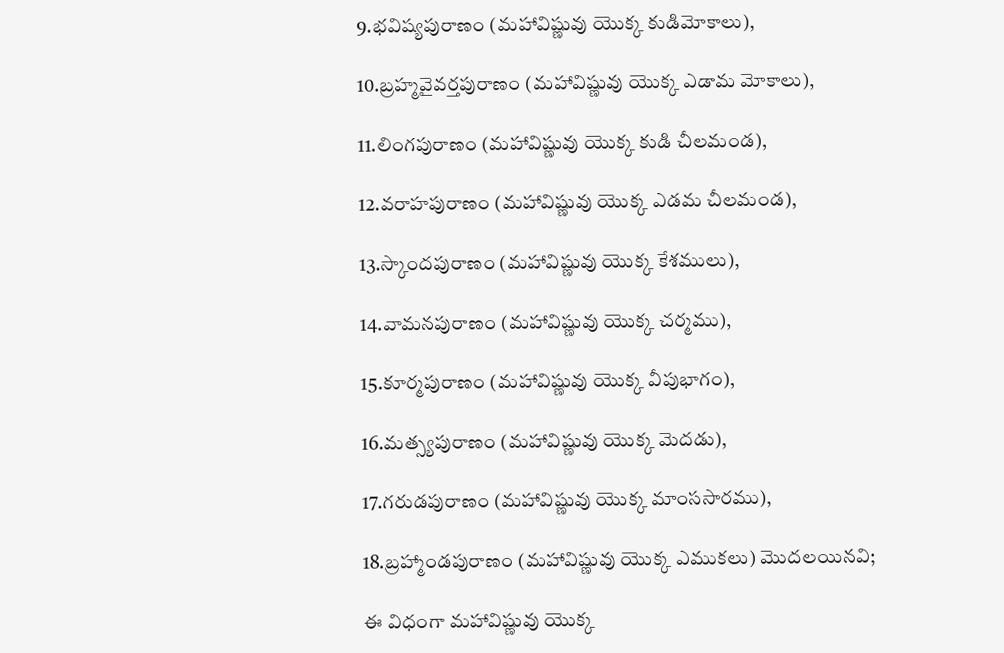9.భవిష్యపురాణం (మహావిష్ణువు యొక్క కుడిమోకాలు),

10.బ్రహ్మవైవర్తపురాణం (మహావిష్ణువు యొక్క ఎడామ మోకాలు),

11.లింగపురాణం (మహావిష్ణువు యొక్క కుడి చీలమండ),

12.వరాహపురాణం (మహావిష్ణువు యొక్క ఎడమ చీలమండ),

13.స్కాందపురాణం (మహావిష్ణువు యొక్క కేశములు),

14.వామనపురాణం (మహావిష్ణువు యొక్క చర్మము),

15.కూర్మపురాణం (మహావిష్ణువు యొక్క వీపుభాగం),

16.మత్స్యపురాణం (మహావిష్ణువు యొక్క మెదడు),

17.గరుడపురాణం (మహావిష్ణువు యొక్క మాంససారము),

18.బ్రహ్మాండపురాణం (మహావిష్ణువు యొక్క ఎముకలు) మొదలయినవి;

ఈ విధంగా మహావిష్ణువు యొక్క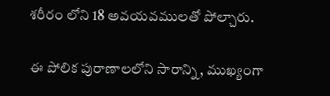శరీరం లోని 18 అవయవములతో పోల్చారు.

ఈ పోలిక పురాణాలలోని సారాన్ని, ముఖ్యంగా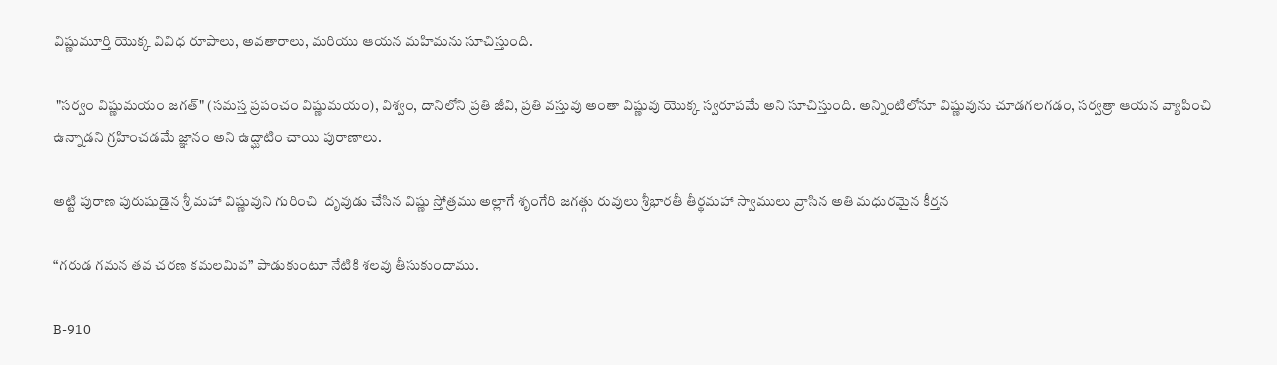విష్ణుమూర్తి యొక్క వివిధ రూపాలు, అవతారాలు, మరియు ఆయన మహిమను సూచిస్తుంది.

 "సర్వం విష్ణుమయం జగత్" (సమస్త ప్రపంచం విష్ణుమయం), విశ్వం, దానిలోని ప్రతి జీవి, ప్రతి వస్తువు అంతా విష్ణువు యొక్క స్వరూపమే అని సూచిస్తుంది. అన్నింటిలోనూ విష్ణువును చూడగలగడం, సర్వత్రా ఆయన వ్యాపించి ఉన్నాడని గ్రహించడమే జ్ఞానం అని ఉద్ఘాటిం చాయి పురాణాలు.

అట్టి పురాణ పురుషుడైన శ్రీ మహా విష్ణువుని గురించి  దృవుడు చేసిన విష్ణు స్తోత్రము అల్లాగే శృంగేరి జగత్గు రువులు శ్రీభారతీ తీర్థమహా స్వాములు వ్రాసిన అతి మధురమైన కీర్తన

“గరుడ గమన తవ చరణ కమలమివ” పాడుకుంటూ నేటికి శలవు తీసుకుందాము.

B-910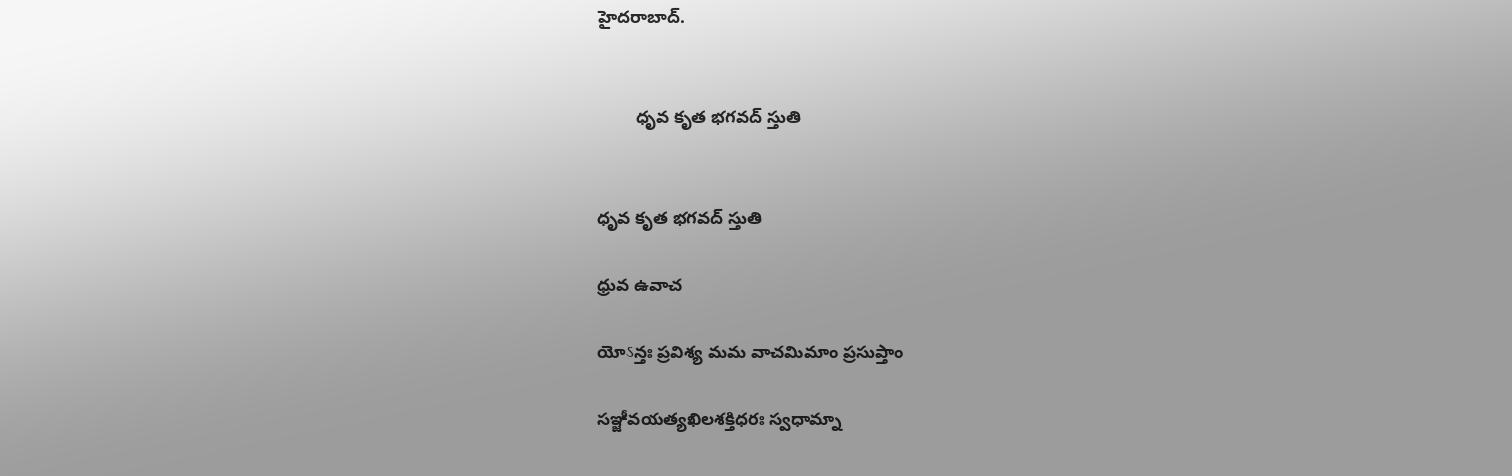హైదరాబాద్.


        ధృవ కృత భగవద్ స్తుతి


ధృవ కృత భగవద్ స్తుతి

ధ్రువ ఉవాచ

యోऽన్తః ప్రవిశ్య మమ వాచమిమాం ప్రసుప్తాం

సఞ్జీవయత్యఖిలశక్తిధరః స్వధామ్నా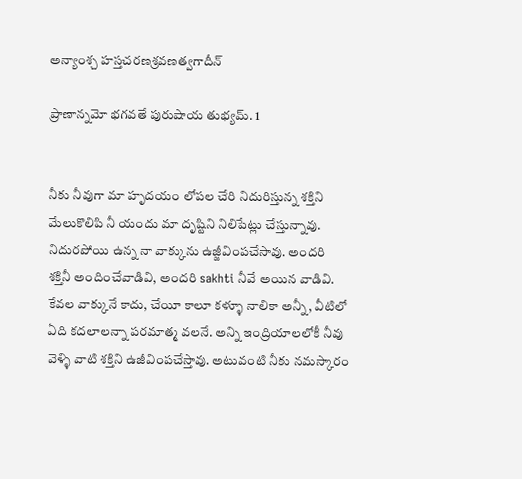అన్యాంశ్చ హస్తచరణశ్రవణత్వగాదీన్

ప్రాణాన్నమో భగవతే పురుషాయ తుభ్యమ్. 1


నీకు నీవుగా మా హృదయం లోపల చేరి నిదురిస్తున్న శక్తిని మేలుకొలిపి నీ యందు మా దృష్టిని నిలిపేట్లు చేస్తున్నావు. నిదురపోయి ఉన్న నా వాక్కును ఉజ్జీవింపచేసావు. అందరి శక్తినీ అందించేవాడివి, అందరి sakhti నీవే అయిన వాడివి. కేవల వాక్కునే కాదు, చేయీ కాలూ కళ్ళూ నాలికా అన్నీ, వీటిలో ఏది కదలాలన్నా పరమాత్మ వలనే. అన్ని ఇంద్రియాలలోకీ నీవు వెళ్ళి వాటి శక్తిని ఉజీవింపచేస్తావు. అటువంటి నీకు నమస్కారం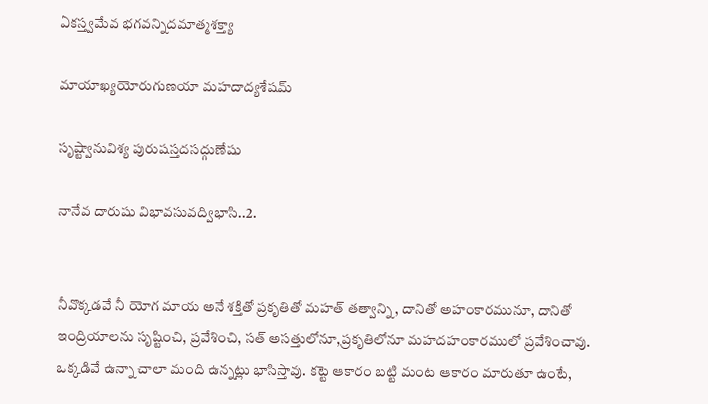ఏకస్త్వమేవ భగవన్నిదమాత్మశక్త్యా

మాయాఖ్యయోరుగుణయా మహదాద్యశేషమ్

సృష్ట్వానువిశ్య పురుషస్తదసద్గుణేషు

నానేవ దారుషు విభావసువద్విభాసి..2.


నీవొక్కడవే నీ యోగ మాయ అనే శక్తితో ప్రకృతితో మహత్ తత్వాన్ని, దానితో అహంకారమునూ, దానితో ఇంద్రియాలను సృష్టించి, ప్రవేశించి, సత్ అసత్తులోనూ,ప్రకృతిలోనూ మహదహంకారములో ప్రవేశించావు. ఒక్కడివే ఉన్నా చాలా మంది ఉన్నట్లు భాసిస్తావు. కట్టె ఆకారం బట్టి మంట ఆకారం మారుతూ ఉంటే,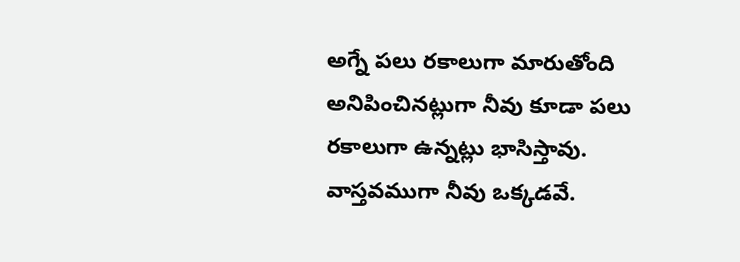అగ్నే పలు రకాలుగా మారుతోంది అనిపించినట్లుగా నీవు కూడా పలు రకాలుగా ఉన్నట్లు భాసిస్తావు. వాస్తవముగా నీవు ఒక్కడవే.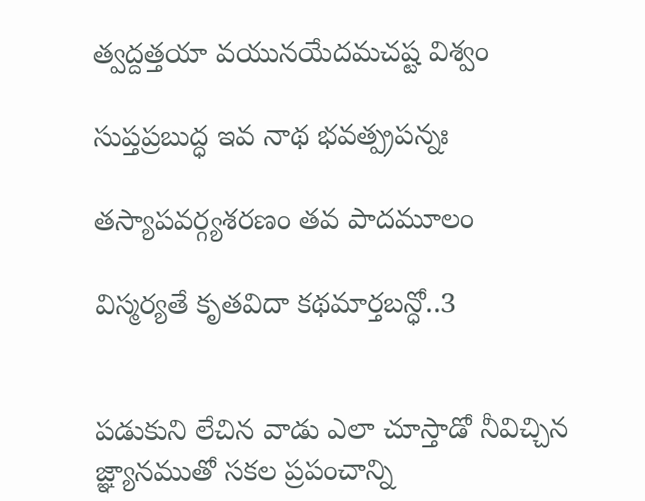త్వద్దత్తయా వయునయేదమచష్ట విశ్వం

సుప్తప్రబుద్ధ ఇవ నాథ భవత్ప్రపన్నః

తస్యాపవర్గ్యశరణం తవ పాదమూలం

విస్మర్యతే కృతవిదా కథమార్తబన్ధో..3


పడుకుని లేచిన వాడు ఎలా చూస్తాడో నీవిచ్చిన జ్ఞ్యానముతో సకల ప్రపంచాన్ని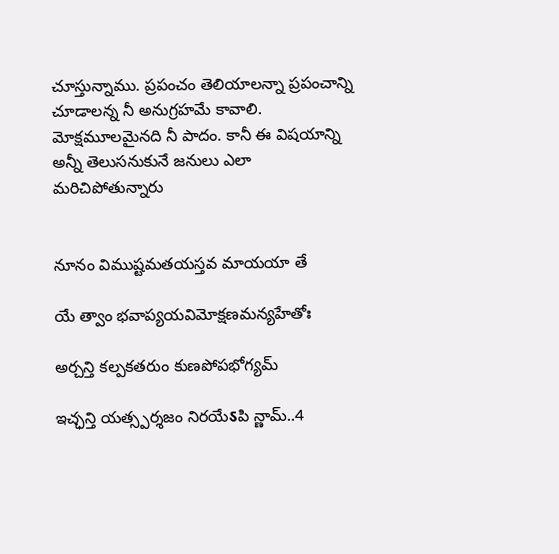చూస్తున్నాము. ప్రపంచం తెలియాలన్నా ప్రపంచాన్ని చూడాలన్న నీ అనుగ్రహమే కావాలి. మోక్షమూలమైనది నీ పాదం. కానీ ఈ విషయాన్ని అన్నీ తెలుసనుకునే జనులు ఎలా మరిచిపోతున్నారు


నూనం విముష్టమతయస్తవ మాయయా తే

యే త్వాం భవాప్యయవిమోక్షణమన్యహేతోః

అర్చన్తి కల్పకతరుం కుణపోపభోగ్యమ్

ఇచ్ఛన్తి యత్స్పర్శజం నిరయేऽపి న్ణామ్..4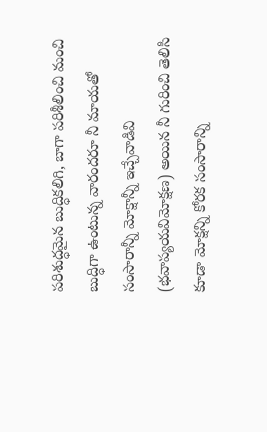పరిశుద్ధమైన బుద్ధికలిగి, బాగా పరిశీలించి మంచి బుద్ధిగా ఉంటున్న వారందరూ నీ మాయతో సంసారాన్నీ మోక్షాన్నీ ఇచ్చేవాడివి (భవాప్యయవిమోక్షణ) అయిన నీ గురించి తెలిసి కూడా మోక్షన్ని కోరక సంసారాన్ని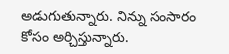అడుగుతున్నారు. నిన్ను సంసారం కోసం అర్చిస్తున్నారు.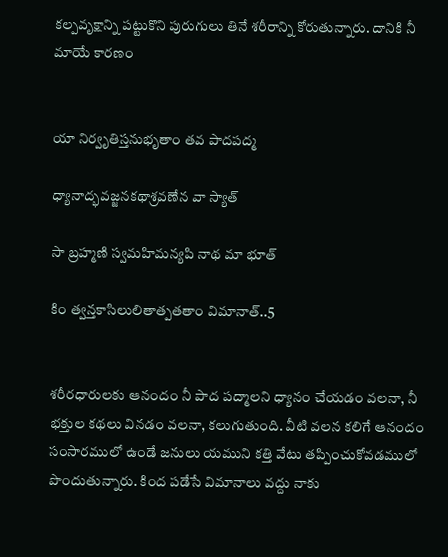కల్పవృక్షాన్ని పట్టుకొని పురుగులు తినే శరీరాన్ని కోరుతున్నారు. దానికి నీ మాయే కారణం


యా నిర్వృతిస్తనుభృతాం తవ పాదపద్మ

ధ్యానాద్భవజ్జనకథాశ్రవణేన వా స్యాత్

సా బ్రహ్మణి స్వమహిమన్యపి నాథ మా భూత్

కిం త్వన్తకాసిలులితాత్పతతాం విమానాత్..5


శరీరధారులకు ఆనందం నీ పాద పద్మాలని ధ్యానం చేయడం వలనా, నీ భక్తుల కథలు వినడం వలనా, కలుగుతుంది. వీటి వలన కలిగే ఆనందం సంసారములో ఉండే జనులు యముని కత్తి వేటు తప్పించుకోవడములో పొందుతున్నారు. కింద పడేసే విమానాలు వద్దు నాకు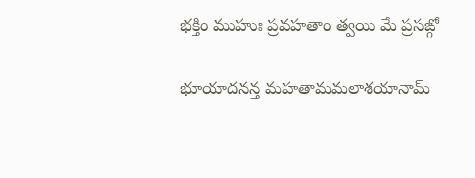భక్తిం ముహుః ప్రవహతాం త్వయి మే ప్రసఙ్గో

భూయాదనన్త మహతామమలాశయానామ్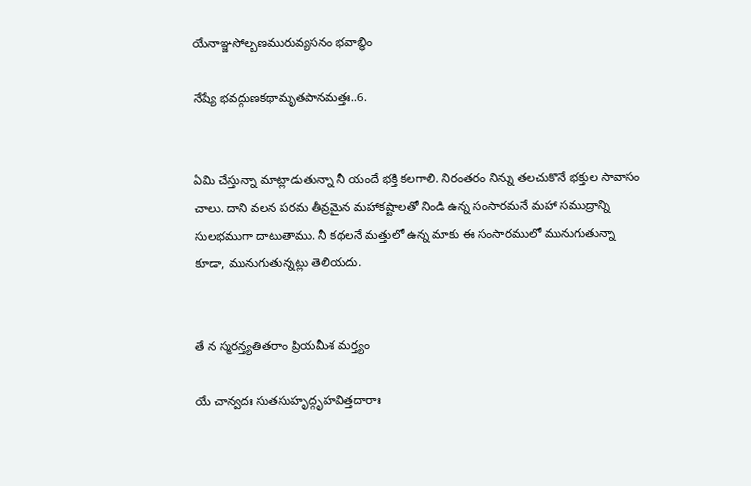యేనాఞ్జసోల్బణమురువ్యసనం భవాబ్ధిం

నేష్యే భవద్గుణకథామృతపానమత్తః..6.


ఏమి చేస్తున్నా మాట్లాడుతున్నా నీ యందే భక్తి కలగాలి. నిరంతరం నిన్ను తలచుకొనే భక్తుల సావాసం చాలు. దాని వలన పరమ తీవ్రమైన మహాకష్టాలతో నిండి ఉన్న సంసారమనే మహా సముద్రాన్ని సులభముగా దాటుతాము. నీ కథలనే మత్తులో ఉన్న మాకు ఈ సంసారములో మునుగుతున్నా కూడా, మునుగుతున్నట్లు తెలియదు.


తే న స్మరన్త్యతితరాం ప్రియమీశ మర్త్యం

యే చాన్వదః సుతసుహృద్గృహవిత్తదారాః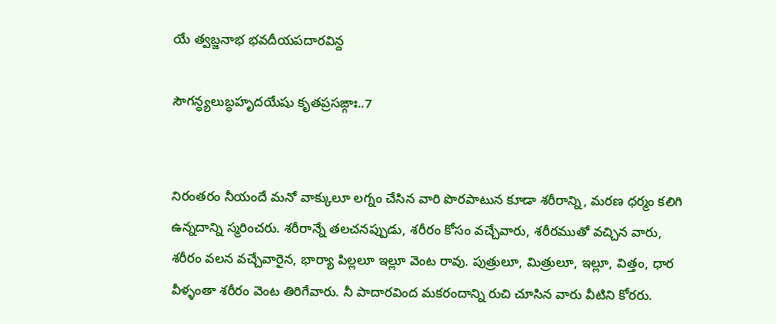యే త్వబ్జనాభ భవదీయపదారవిన్ద

సౌగన్ధ్యలుబ్ధహృదయేషు కృతప్రసఙ్గాః..7


నిరంతరం నీయందే మనో వాక్కులూ లగ్నం చేసిన వారి పొరపాటున కూడా శరీరాన్ని, మరణ ధర్మం కలిగి ఉన్నదాన్ని స్మరించరు. శరీరాన్నే తలచనప్పుడు, శరీరం కోసం వచ్చేవారు, శరీరముతో వచ్చిన వారు, శరీరం వలన వచ్చేవారైన, భార్యా పిల్లలూ ఇల్లూ వెంట రావు. పుత్రులూ, మిత్రులూ, ఇల్లూ, విత్తం, ధార వీళ్ళంతా శరీరం వెంట తిరిగేవారు. నీ పాదారవింద మకరందాన్ని రుచి చూసిన వారు వీటిని కోరరు.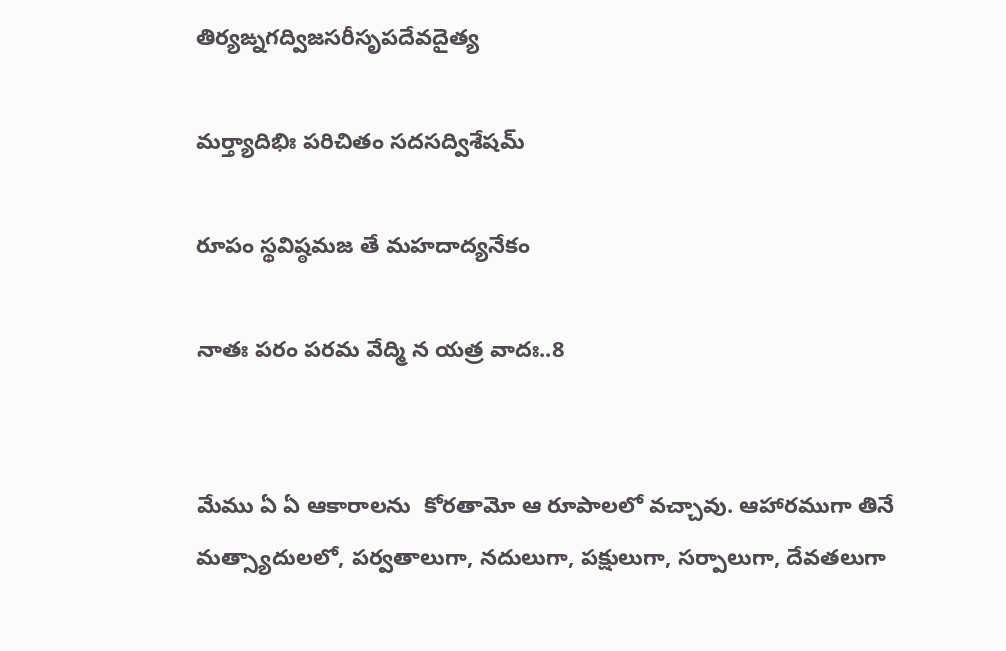తిర్యఙ్నగద్విజసరీసృపదేవదైత్య

మర్త్యాదిభిః పరిచితం సదసద్విశేషమ్

రూపం స్థవిష్ఠమజ తే మహదాద్యనేకం

నాతః పరం పరమ వేద్మి న యత్ర వాదః..8


మేము ఏ ఏ ఆకారాలను  కోరతామో ఆ రూపాలలో వచ్చావు. ఆహారముగా తినే మత్స్యాదులలో, పర్వతాలుగా, నదులుగా, పక్షులుగా, సర్పాలుగా, దేవతలుగా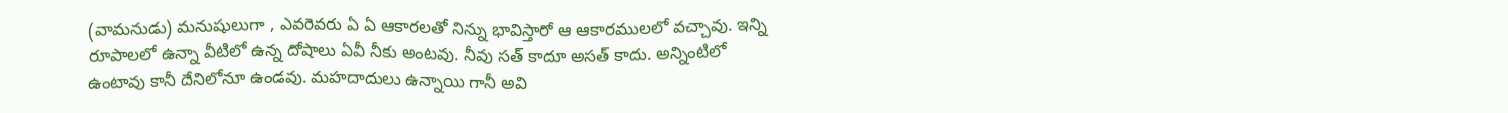(వామనుడు) మనుషులుగా , ఎవరెవరు ఏ ఏ ఆకారలతో నిన్ను భావిస్తారో ఆ ఆకారములలో వచ్చావు. ఇన్ని రూపాలలో ఉన్నా వీటిలో ఉన్న దోషాలు ఏవీ నీకు అంటవు. నీవు సత్ కాదూ అసత్ కాదు. అన్నింటిలో ఉంటావు కానీ దేనిలోనూ ఉండవు. మహదాదులు ఉన్నాయి గానీ అవి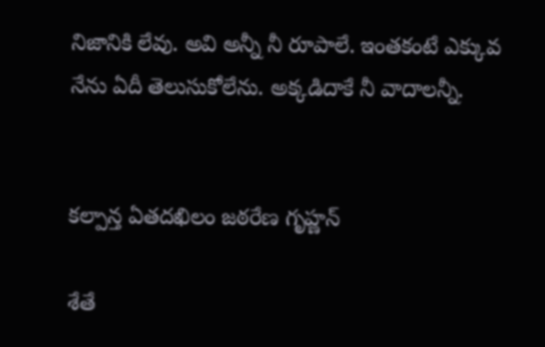నిజానికి లేవు. అవి అన్నీ నీ రూపాలే. ఇంతకంటే ఎక్కువ నేను ఏదీ తెలుసుకోలేను. అక్కడిదాకే నీ వాదాలన్నీ.


కల్పాన్త ఏతదఖిలం జఠరేణ గృహ్ణన్

శేతే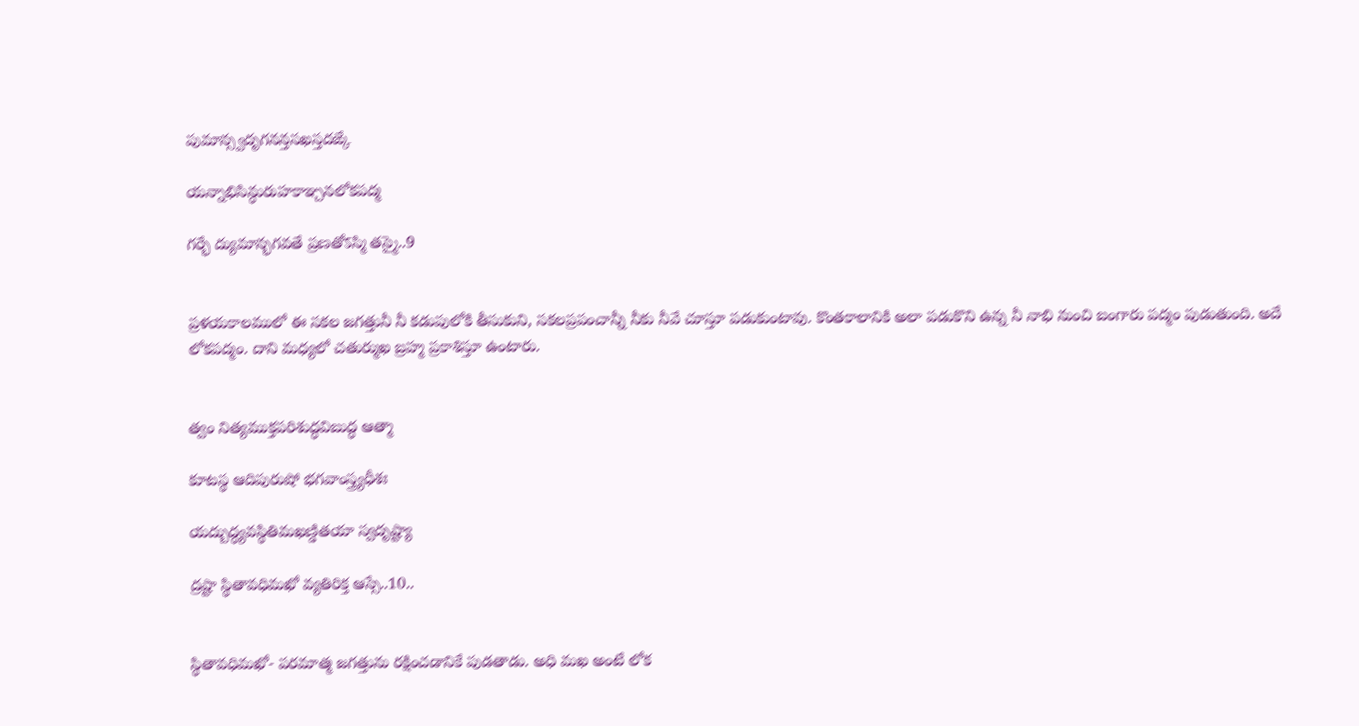పుమాన్స్వదృగనన్తసఖస్తదఙ్కే

యన్నాభిసిన్ధురుహకాఞ్చనలోకపద్మ

గర్భే ద్యుమాన్భగవతే ప్రణతోऽస్మి తస్మై..9


ప్రళయకాలములో ఈ సకల జగత్తునీ నీ కడుపులోకి తీసుకుని, సకలప్రపంచాన్నీ నీకు నీవే చూస్తూ పడుకుంటావు. కొంతకాలానికి అలా పడుకొని ఉన్న నీ నాభి నుంచి బంగారు పద్మం పుడుతుంది. అదే లోకపద్మం. దాని మధ్యలో చతుర్ముఖ బ్రహ్మ ప్రకాశిస్తూ ఉంటారు.


త్వం నిత్యముక్తపరిశుద్ధవిబుద్ధ ఆత్మా

కూటస్థ ఆదిపురుషో భగవాంస్త్ర్యధీశః

యద్బుద్ధ్యవస్థితిమఖణ్డితయా స్వదృష్ట్యా

ద్రష్టా స్థితావధిమఖో వ్యతిరిక్త ఆస్సే..10..


స్థితావధిమఖో- పరమాత్మ జగత్తును రక్షించడానికే పుడతాడు. అధి మఖ అంటే లోక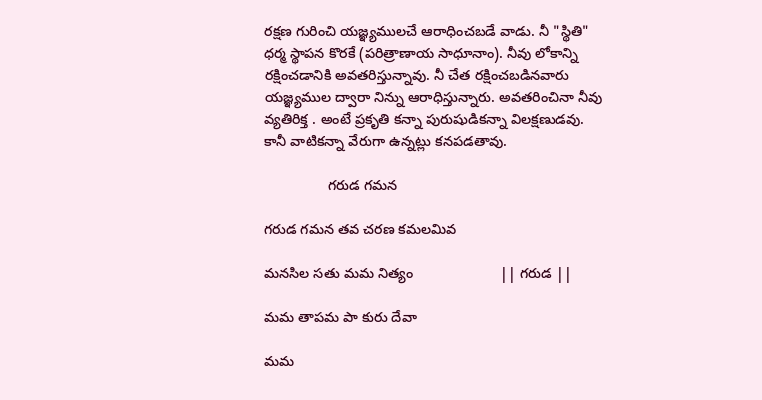రక్షణ గురించి యజ్ఞ్యములచే ఆరాధించబడే వాడు. నీ "స్థితి" ధర్మ స్థాపన కొరకే (పరిత్రాణాయ సాధూనాం). నీవు లోకాన్ని రక్షించడానికి అవతరిస్తున్నావు. నీ చేత రక్షించబడినవారు యజ్ఞ్యముల ద్వారా నిన్ను ఆరాధిస్తున్నారు. అవతరించినా నీవు వ్యతిరిక్త . అంటే ప్రకృతి కన్నా పురుషుడికన్నా విలక్షణుడవు. కానీ వాటికన్నా వేరుగా ఉన్నట్లు కనపడతావు.

                గరుడ గమన

గరుడ గమన తవ చరణ కమలమివ

మనసిల సతు మమ నిత్యం                      || గరుడ ||

మమ తాపమ పా కురు దేవా

మమ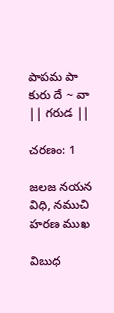పాపమ పా కురు దే ~ వా                || గరుడ ||

చరణం: 1

జలజ నయన విధి, నముచి హరణ ముఖ

విబుధ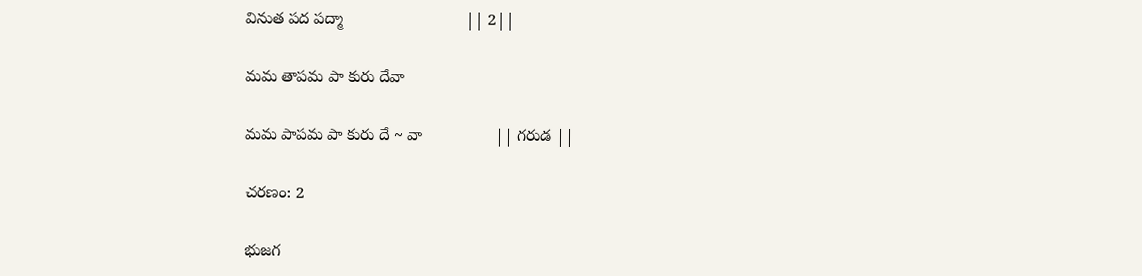వినుత పద పద్మా                           || 2||

మమ తాపమ పా కురు దేవా

మమ పాపమ పా కురు దే ~ వా                || గరుడ ||

చరణం: 2

భుజగ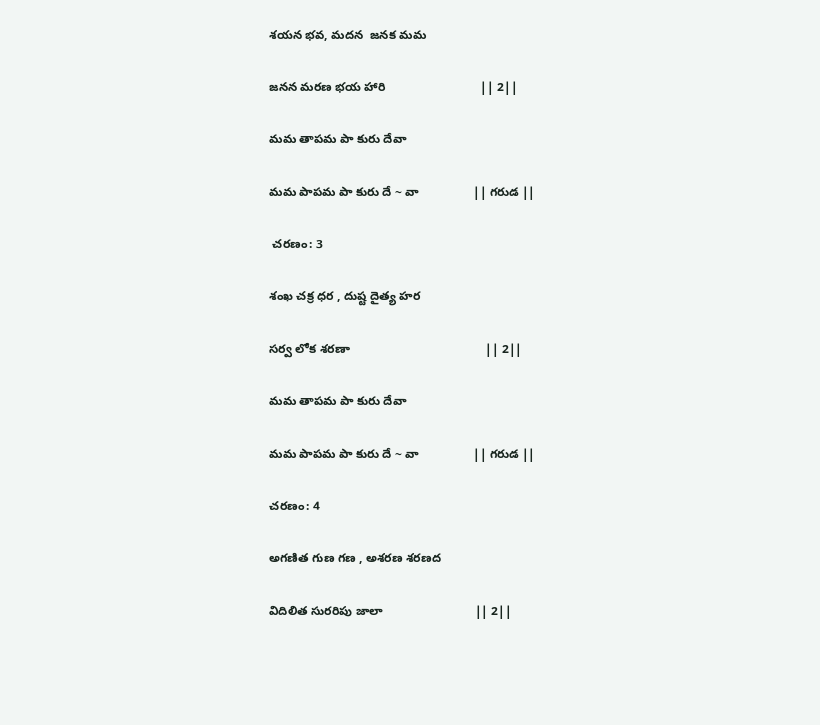శయన భవ, మదన  జనక మమ

జనన మరణ భయ హారి                            || 2||

మమ తాపమ పా కురు దేవా

మమ పాపమ పా కురు దే ~ వా                || గరుడ ||

 చరణం: 3

శంఖ చక్ర ధర , దుష్ట దైత్య హర

సర్వ లోక శరణా                                        || 2||

మమ తాపమ పా కురు దేవా

మమ పాపమ పా కురు దే ~ వా                || గరుడ ||

చరణం: 4

అగణిత గుణ గణ , అశరణ శరణద

విదిలిత సురరిపు జాలా                           || 2||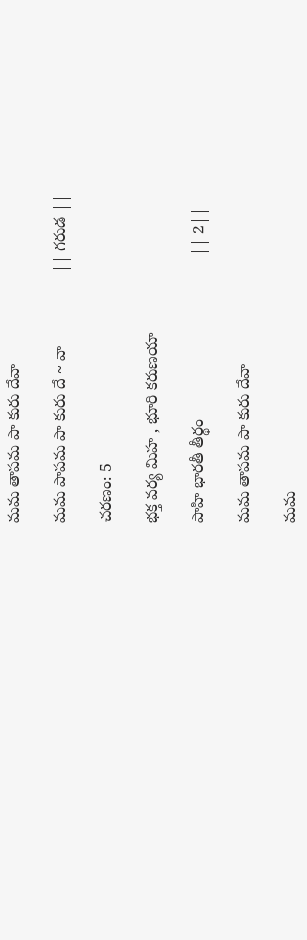మమ తాపమ పా కురు దేవా

మమ పాపమ పా కురు దే ~ వా                || గరుడ ||

చరణం: 5

భక్త వర్య మిహ , భూరి కరుణయా

పాహి భారతీ తీర్థం                                    || 2||

మమ తాపమ పా కురు దేవా

మమ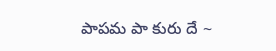పాపమ పా కురు దే ~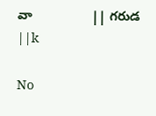వా                || గరుడ ||k

No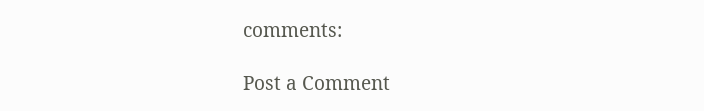comments:

Post a Comment